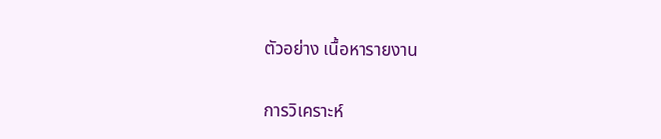ตัวอย่าง เนื้อหารายงาน

การวิเคราะห์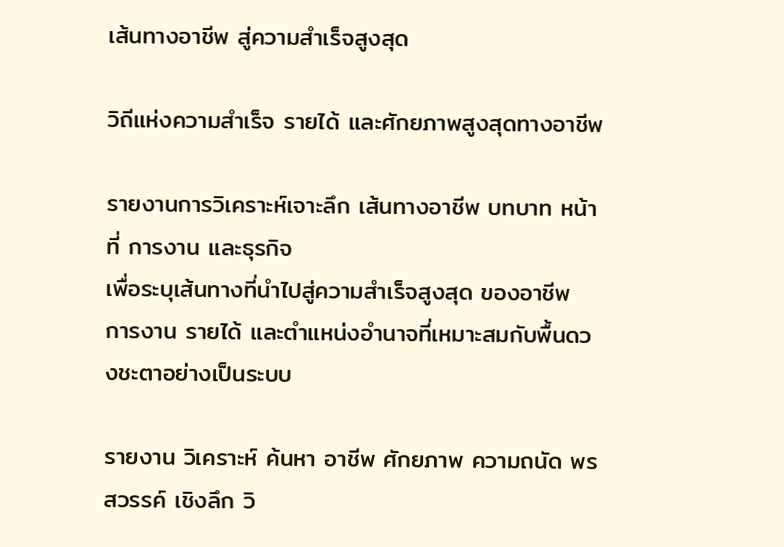เส้นทางอาชีพ สู่ความสำเร็จสูงสุด

วิถีแห่งความสำเร็จ รายได้ และศักยภาพสูงสุดทางอาชีพ

รายงานการวิเคราะห์เจาะลึก เส้นทางอาชีพ บทบาท หน้าที่ การงาน และธุรกิจ
เพื่อระบุเส้นทางที่นำไปสู่ความสำเร็จสูงสุด ของอาชีพ การงาน รายได้ และตำแหน่งอำนาจที่เหมาะสมกับพื้นดวงชะตาอย่างเป็นระบบ

รายงาน วิเคราะห์ ค้นหา อาชีพ ศักยภาพ ความถนัด พรสวรรค์ เชิงลึก วิ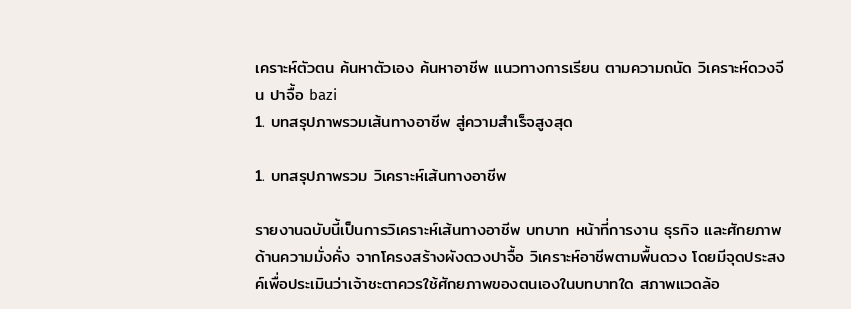เคราะห์ตัวตน ค้นหาตัวเอง ค้นหาอาชีพ แนวทางการเรียน ตามความถนัด วิเคราะห์ดวงจีน ปาจื้อ bazi
1. บทสรุปภาพรวมเส้นทางอาชีพ สู่ความสำเร็จสูงสุด

1. บทสรุปภาพรวม วิเคราะห์เส้นทางอาชีพ

รายงานฉบับนี้เป็นการวิเคราะห์เส้นทางอาชีพ บทบาท หน้าที่การงาน ธุรกิจ และศักยภาพด้านความมั่งคั่ง จากโครงสร้างผังดวงปาจื้อ วิเคราะห์อาชีพตามพื้นดวง โดยมีจุดประสงค์เพื่อประเมินว่าเจ้าชะตาควรใช้ศักยภาพของตนเองในบทบาทใด สภาพแวดล้อ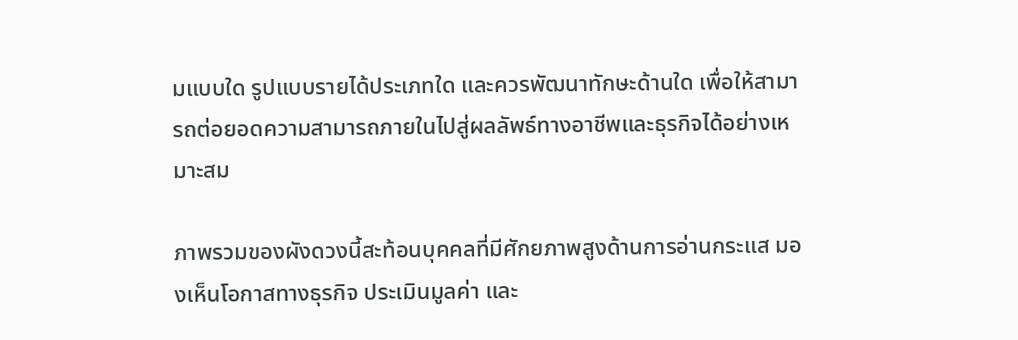มแบบใด รูปแบบรายได้ประเภทใด และควรพัฒนาทักษะด้านใด เพื่อให้สามารถต่อยอดความสามารถภายในไปสู่ผลลัพธ์ทางอาชีพและธุรกิจได้อย่างเหมาะสม

ภาพรวมของผังดวงนี้สะท้อนบุคคลที่มีศักยภาพสูงด้านการอ่านกระแส มองเห็นโอกาสทางธุรกิจ ประเมินมูลค่า และ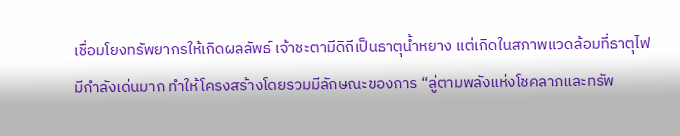เชื่อมโยงทรัพยากรให้เกิดผลลัพธ์ เจ้าชะตามีดิถีเป็นธาตุน้ำหยาง แต่เกิดในสภาพแวดล้อมที่ธาตุไฟมีกำลังเด่นมาก ทำให้โครงสร้างโดยรวมมีลักษณะของการ “ลู่ตามพลังแห่งโชคลาภและทรัพ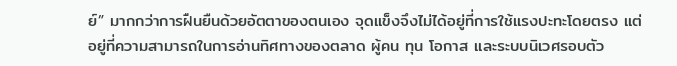ย์” มากกว่าการฝืนยืนด้วยอัตตาของตนเอง จุดแข็งจึงไม่ได้อยู่ที่การใช้แรงปะทะโดยตรง แต่อยู่ที่ความสามารถในการอ่านทิศทางของตลาด ผู้คน ทุน โอกาส และระบบนิเวศรอบตัว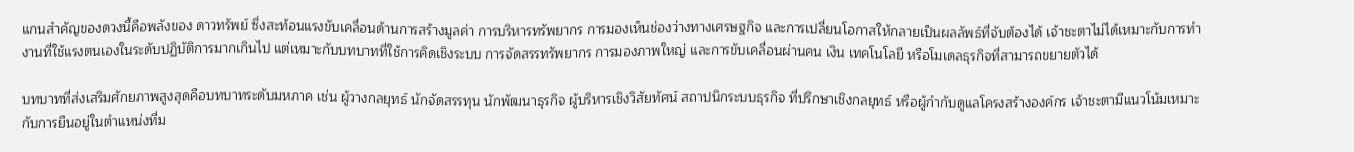แกนสำคัญของดวงนี้คือพลังของ ดาวทรัพย์ ซึ่งสะท้อนแรงขับเคลื่อนด้านการสร้างมูลค่า การบริหารทรัพยากร การมองเห็นช่องว่างทางเศรษฐกิจ และการเปลี่ยนโอกาสให้กลายเป็นผลลัพธ์ที่จับต้องได้ เจ้าชะตาไม่ได้เหมาะกับการทำงานที่ใช้แรงตนเองในระดับปฏิบัติการมากเกินไป แต่เหมาะกับบทบาทที่ใช้การคิดเชิงระบบ การจัดสรรทรัพยากร การมองภาพใหญ่ และการขับเคลื่อนผ่านคน เงิน เทคโนโลยี หรือโมเดลธุรกิจที่สามารถขยายตัวได้

บทบาทที่ส่งเสริมศักยภาพสูงสุดคือบทบาทระดับมหภาค เช่น ผู้วางกลยุทธ์ นักจัดสรรทุน นักพัฒนาธุรกิจ ผู้บริหารเชิงวิสัยทัศน์ สถาปนิกระบบธุรกิจ ที่ปรึกษาเชิงกลยุทธ์ หรือผู้กำกับดูแลโครงสร้างองค์กร เจ้าชะตามีแนวโน้มเหมาะกับการยืนอยู่ในตำแหน่งที่ม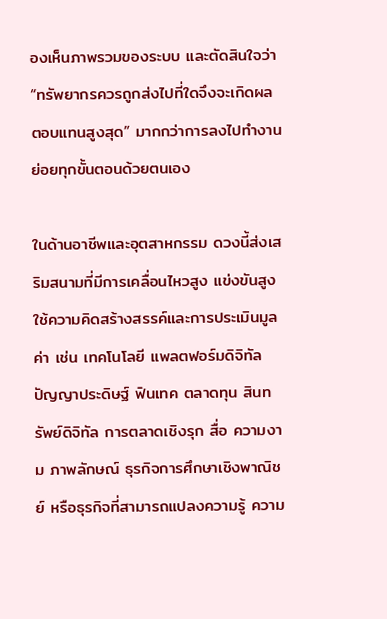องเห็นภาพรวมของระบบ และตัดสินใจว่า “ทรัพยากรควรถูกส่งไปที่ใดจึงจะเกิดผลตอบแทนสูงสุด” มากกว่าการลงไปทำงานย่อยทุกขั้นตอนด้วยตนเอง

ในด้านอาชีพและอุตสาหกรรม ดวงนี้ส่งเสริมสนามที่มีการเคลื่อนไหวสูง แข่งขันสูง ใช้ความคิดสร้างสรรค์และการประเมินมูลค่า เช่น เทคโนโลยี แพลตฟอร์มดิจิทัล ปัญญาประดิษฐ์ ฟินเทค ตลาดทุน สินทรัพย์ดิจิทัล การตลาดเชิงรุก สื่อ ความงาม ภาพลักษณ์ ธุรกิจการศึกษาเชิงพาณิชย์ หรือธุรกิจที่สามารถแปลงความรู้ ความ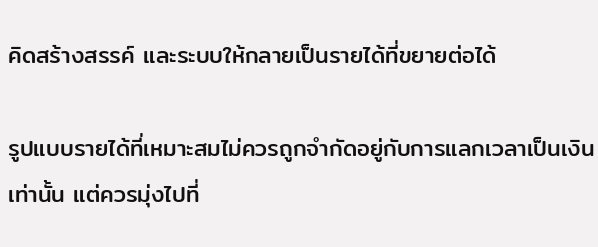คิดสร้างสรรค์ และระบบให้กลายเป็นรายได้ที่ขยายต่อได้

รูปแบบรายได้ที่เหมาะสมไม่ควรถูกจำกัดอยู่กับการแลกเวลาเป็นเงินเท่านั้น แต่ควรมุ่งไปที่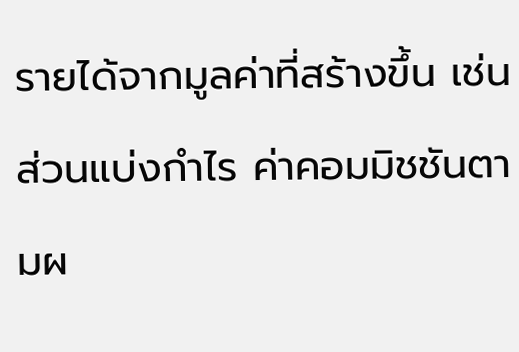รายได้จากมูลค่าที่สร้างขึ้น เช่น ส่วนแบ่งกำไร ค่าคอมมิชชันตามผ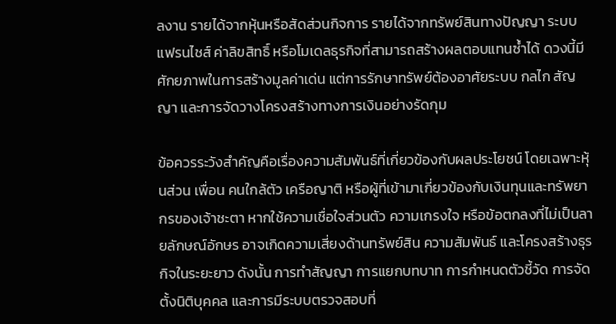ลงาน รายได้จากหุ้นหรือสัดส่วนกิจการ รายได้จากทรัพย์สินทางปัญญา ระบบแฟรนไชส์ ค่าลิขสิทธิ์ หรือโมเดลธุรกิจที่สามารถสร้างผลตอบแทนซ้ำได้ ดวงนี้มีศักยภาพในการสร้างมูลค่าเด่น แต่การรักษาทรัพย์ต้องอาศัยระบบ กลไก สัญญา และการจัดวางโครงสร้างทางการเงินอย่างรัดกุม

ข้อควรระวังสำคัญคือเรื่องความสัมพันธ์ที่เกี่ยวข้องกับผลประโยชน์ โดยเฉพาะหุ้นส่วน เพื่อน คนใกล้ตัว เครือญาติ หรือผู้ที่เข้ามาเกี่ยวข้องกับเงินทุนและทรัพยากรของเจ้าชะตา หากใช้ความเชื่อใจส่วนตัว ความเกรงใจ หรือข้อตกลงที่ไม่เป็นลายลักษณ์อักษร อาจเกิดความเสี่ยงด้านทรัพย์สิน ความสัมพันธ์ และโครงสร้างธุรกิจในระยะยาว ดังนั้น การทำสัญญา การแยกบทบาท การกำหนดตัวชี้วัด การจัดตั้งนิติบุคคล และการมีระบบตรวจสอบที่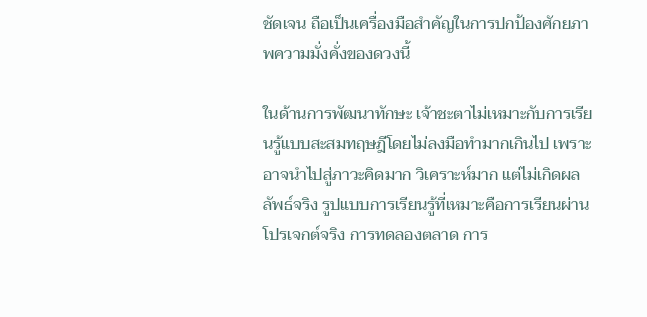ชัดเจน ถือเป็นเครื่องมือสำคัญในการปกป้องศักยภาพความมั่งคั่งของดวงนี้

ในด้านการพัฒนาทักษะ เจ้าชะตาไม่เหมาะกับการเรียนรู้แบบสะสมทฤษฎีโดยไม่ลงมือทำมากเกินไป เพราะอาจนำไปสู่ภาวะคิดมาก วิเคราะห์มาก แต่ไม่เกิดผลลัพธ์จริง รูปแบบการเรียนรู้ที่เหมาะคือการเรียนผ่านโปรเจกต์จริง การทดลองตลาด การ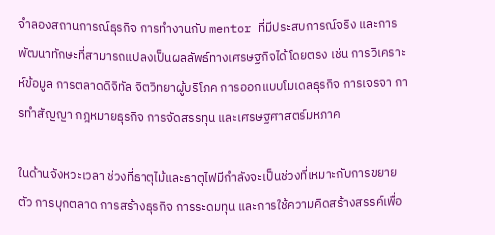จำลองสถานการณ์ธุรกิจ การทำงานกับ mentor ที่มีประสบการณ์จริง และการพัฒนาทักษะที่สามารถแปลงเป็นผลลัพธ์ทางเศรษฐกิจได้โดยตรง เช่น การวิเคราะห์ข้อมูล การตลาดดิจิทัล จิตวิทยาผู้บริโภค การออกแบบโมเดลธุรกิจ การเจรจา การทำสัญญา กฎหมายธุรกิจ การจัดสรรทุน และเศรษฐศาสตร์มหภาค

ในด้านจังหวะเวลา ช่วงที่ธาตุไม้และธาตุไฟมีกำลังจะเป็นช่วงที่เหมาะกับการขยายตัว การบุกตลาด การสร้างธุรกิจ การระดมทุน และการใช้ความคิดสร้างสรรค์เพื่อ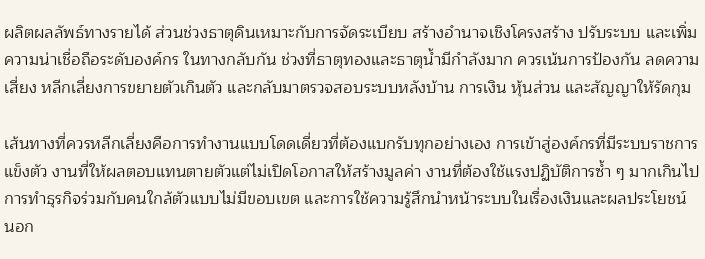ผลิตผลลัพธ์ทางรายได้ ส่วนช่วงธาตุดินเหมาะกับการจัดระเบียบ สร้างอำนาจเชิงโครงสร้าง ปรับระบบ และเพิ่มความน่าเชื่อถือระดับองค์กร ในทางกลับกัน ช่วงที่ธาตุทองและธาตุน้ำมีกำลังมาก ควรเน้นการป้องกัน ลดความเสี่ยง หลีกเลี่ยงการขยายตัวเกินตัว และกลับมาตรวจสอบระบบหลังบ้าน การเงิน หุ้นส่วน และสัญญาให้รัดกุม

เส้นทางที่ควรหลีกเลี่ยงคือการทำงานแบบโดดเดี่ยวที่ต้องแบกรับทุกอย่างเอง การเข้าสู่องค์กรที่มีระบบราชการแข็งตัว งานที่ให้ผลตอบแทนตายตัวแต่ไม่เปิดโอกาสให้สร้างมูลค่า งานที่ต้องใช้แรงปฏิบัติการซ้ำ ๆ มากเกินไป การทำธุรกิจร่วมกับคนใกล้ตัวแบบไม่มีขอบเขต และการใช้ความรู้สึกนำหน้าระบบในเรื่องเงินและผลประโยชน์ นอก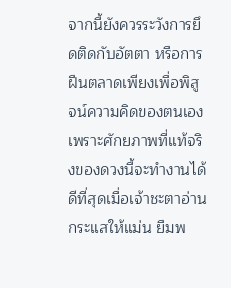จากนี้ยังควรระวังการยึดติดกับอัตตา หรือการฝืนตลาดเพียงเพื่อพิสูจน์ความคิดของตนเอง เพราะศักยภาพที่แท้จริงของดวงนี้จะทำงานได้ดีที่สุดเมื่อเจ้าชะตาอ่านกระแสให้แม่น ยืมพ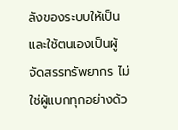ลังของระบบให้เป็น และใช้ตนเองเป็นผู้จัดสรรทรัพยากร ไม่ใช่ผู้แบกทุกอย่างด้ว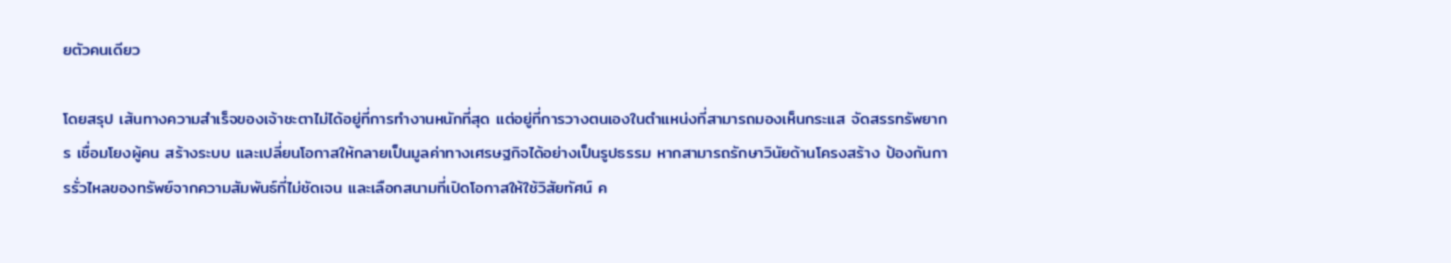ยตัวคนเดียว

โดยสรุป เส้นทางความสำเร็จของเจ้าชะตาไม่ได้อยู่ที่การทำงานหนักที่สุด แต่อยู่ที่การวางตนเองในตำแหน่งที่สามารถมองเห็นกระแส จัดสรรทรัพยากร เชื่อมโยงผู้คน สร้างระบบ และเปลี่ยนโอกาสให้กลายเป็นมูลค่าทางเศรษฐกิจได้อย่างเป็นรูปธรรม หากสามารถรักษาวินัยด้านโครงสร้าง ป้องกันการรั่วไหลของทรัพย์จากความสัมพันธ์ที่ไม่ชัดเจน และเลือกสนามที่เปิดโอกาสให้ใช้วิสัยทัศน์ ค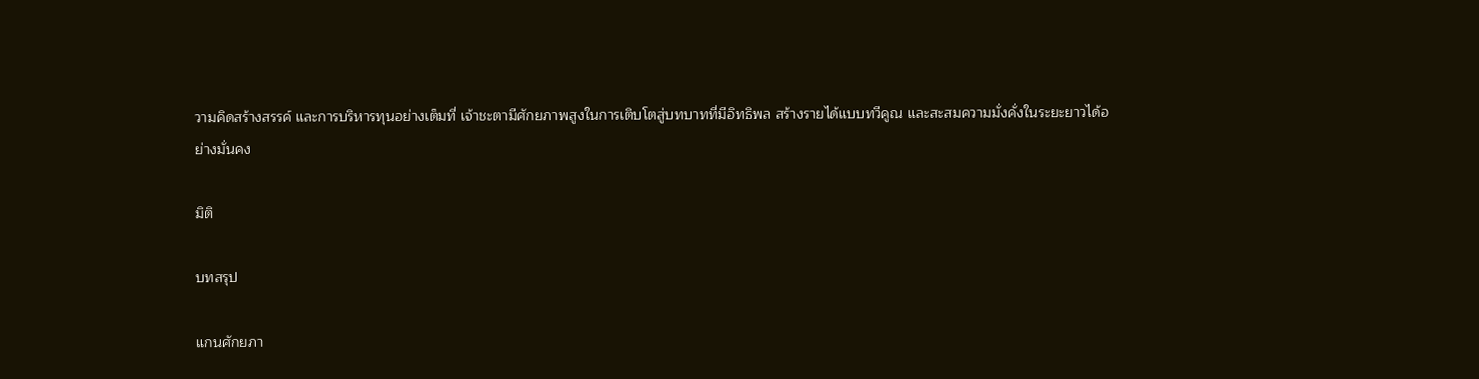วามคิดสร้างสรรค์ และการบริหารทุนอย่างเต็มที่ เจ้าชะตามีศักยภาพสูงในการเติบโตสู่บทบาทที่มีอิทธิพล สร้างรายได้แบบทวีคูณ และสะสมความมั่งคั่งในระยะยาวได้อย่างมั่นคง

มิติ

บทสรุป

แกนศักยภา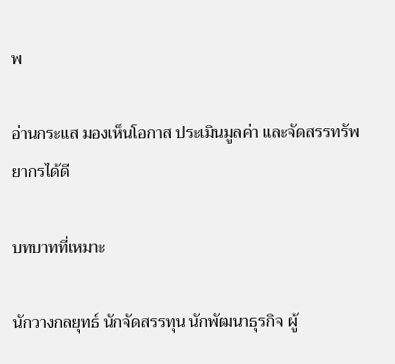พ

อ่านกระแส มองเห็นโอกาส ประเมินมูลค่า และจัดสรรทรัพยากรได้ดี

บทบาทที่เหมาะ

นักวางกลยุทธ์ นักจัดสรรทุน นักพัฒนาธุรกิจ ผู้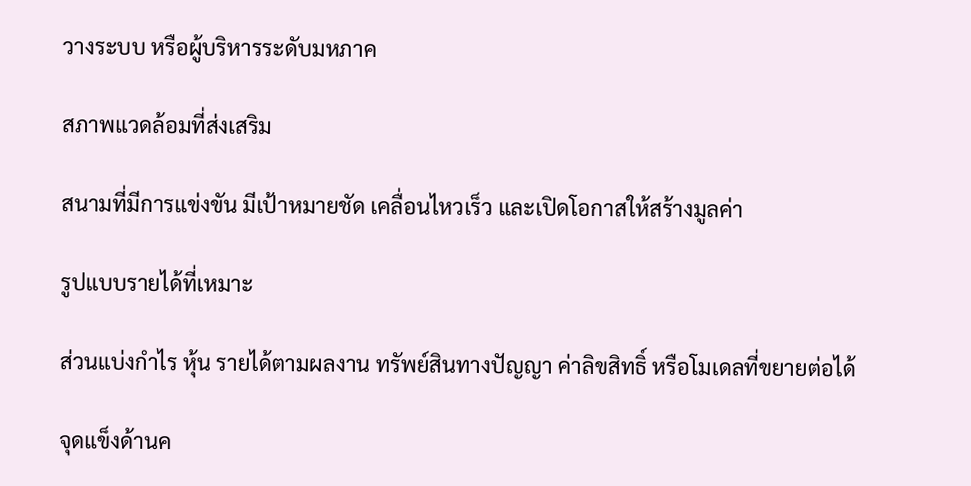วางระบบ หรือผู้บริหารระดับมหภาค

สภาพแวดล้อมที่ส่งเสริม

สนามที่มีการแข่งขัน มีเป้าหมายชัด เคลื่อนไหวเร็ว และเปิดโอกาสให้สร้างมูลค่า

รูปแบบรายได้ที่เหมาะ

ส่วนแบ่งกำไร หุ้น รายได้ตามผลงาน ทรัพย์สินทางปัญญา ค่าลิขสิทธิ์ หรือโมเดลที่ขยายต่อได้

จุดแข็งด้านค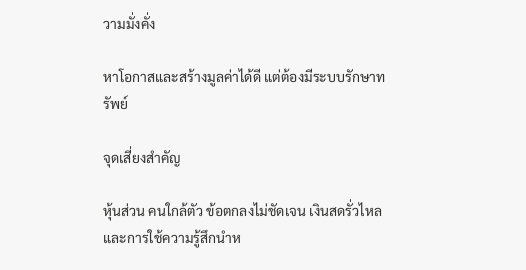วามมั่งคั่ง

หาโอกาสและสร้างมูลค่าได้ดี แต่ต้องมีระบบรักษาทรัพย์

จุดเสี่ยงสำคัญ

หุ้นส่วน คนใกล้ตัว ข้อตกลงไม่ชัดเจน เงินสดรั่วไหล และการใช้ความรู้สึกนำห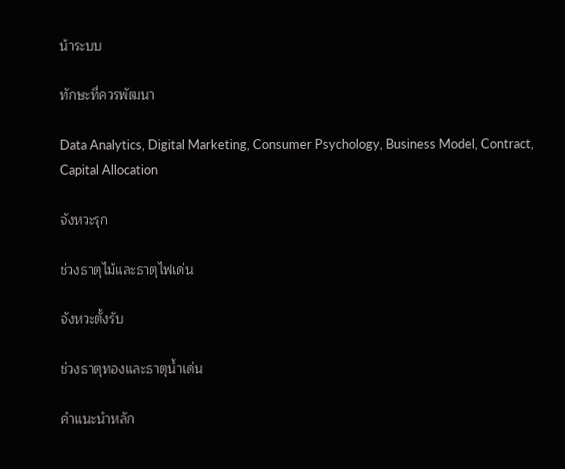น้าระบบ

ทักษะที่ควรพัฒนา

Data Analytics, Digital Marketing, Consumer Psychology, Business Model, Contract, Capital Allocation

จังหวะรุก

ช่วงธาตุไม้และธาตุไฟเด่น

จังหวะตั้งรับ

ช่วงธาตุทองและธาตุน้ำเด่น

คำแนะนำหลัก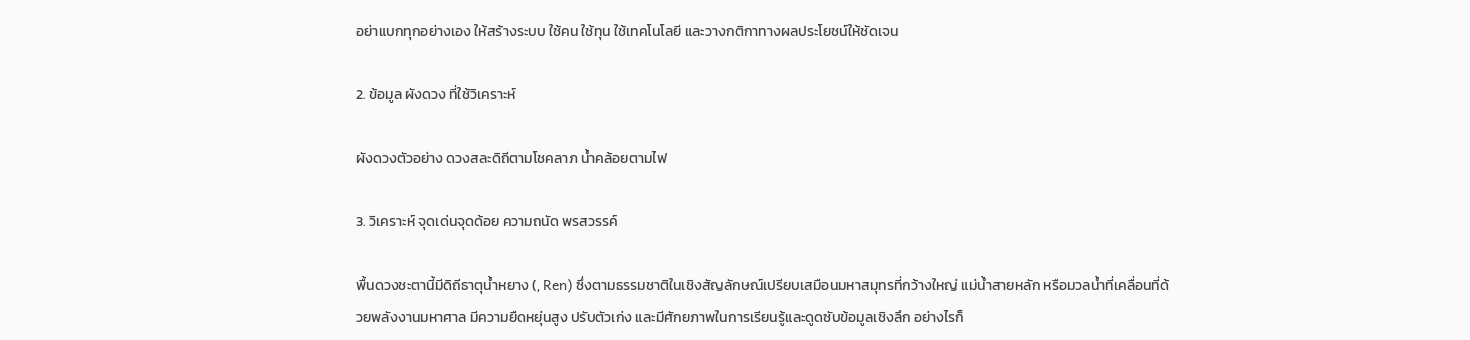อย่าแบกทุกอย่างเอง ให้สร้างระบบ ใช้คน ใช้ทุน ใช้เทคโนโลยี และวางกติกาทางผลประโยชน์ให้ชัดเจน

2. ข้อมูล ผังดวง ที่ใช้วิเคราะห์

ผังดวงตัวอย่าง ดวงสละดิถีตามโชคลาภ น้ำคล้อยตามไฟ

3. วิเคราะห์ จุดเด่นจุดด้อย ความถนัด พรสวรรค์

พื้นดวงชะตานี้มีดิถีธาตุน้ำหยาง (, Ren) ซึ่งตามธรรมชาติในเชิงสัญลักษณ์เปรียบเสมือนมหาสมุทรที่กว้างใหญ่ แม่น้ำสายหลัก หรือมวลน้ำที่เคลื่อนที่ด้วยพลังงานมหาศาล มีความยืดหยุ่นสูง ปรับตัวเก่ง และมีศักยภาพในการเรียนรู้และดูดซับข้อมูลเชิงลึก อย่างไรก็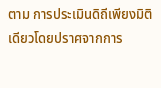ตาม การประเมินดิถีเพียงมิติเดียวโดยปราศจากการ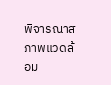พิจารณาสภาพแวดล้อม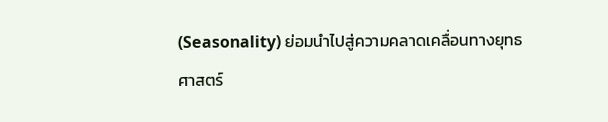(Seasonality) ย่อมนำไปสู่ความคลาดเคลื่อนทางยุทธศาสตร์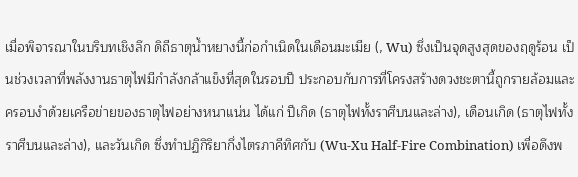เมื่อพิจารณาในบริบทเชิงลึก ดิถีธาตุน้ำหยางนี้ก่อกำเนิดในเดือนมะเมีย (, Wu) ซึ่งเป็นจุดสูงสุดของฤดูร้อน เป็นช่วงเวลาที่พลังงานธาตุไฟมีกำลังกล้าแข็งที่สุดในรอบปี ประกอบกับการที่โครงสร้างดวงชะตานี้ถูกรายล้อมและครอบงำด้วยเครือข่ายของธาตุไฟอย่างหนาแน่น ได้แก่ ปีเกิด (ธาตุไฟทั้งราศีบนและล่าง), เดือนเกิด (ธาตุไฟทั้งราศีบนและล่าง), และวันเกิด ซึ่งทำปฏิกิริยากึ่งไตรภาคีทิศกับ (Wu-Xu Half-Fire Combination) เพื่อดึงพ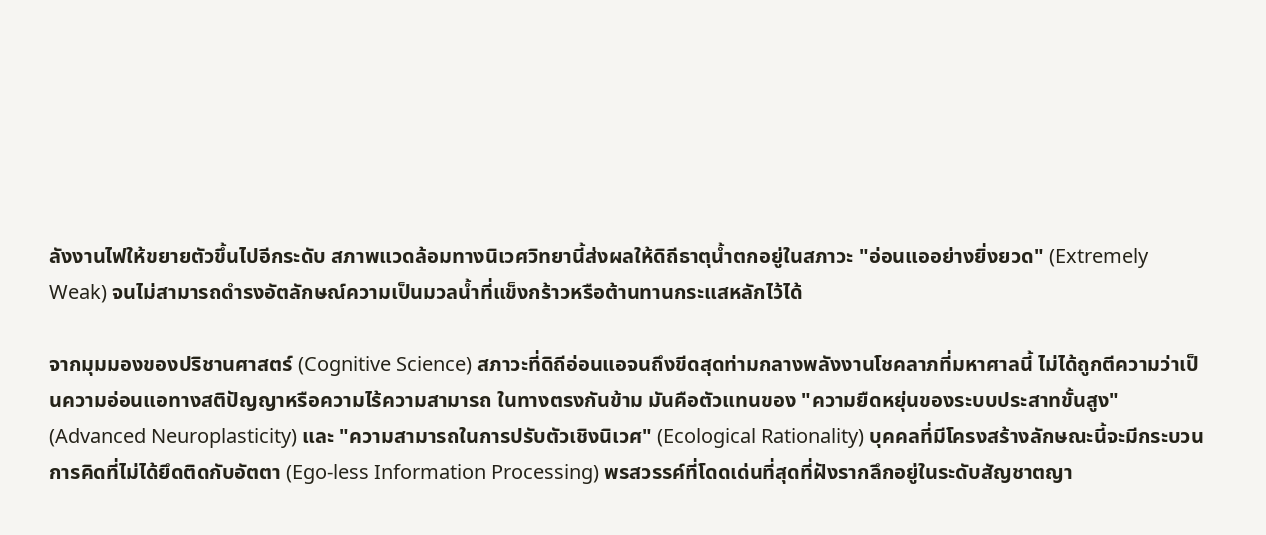ลังงานไฟให้ขยายตัวขึ้นไปอีกระดับ สภาพแวดล้อมทางนิเวศวิทยานี้ส่งผลให้ดิถีธาตุน้ำตกอยู่ในสภาวะ "อ่อนแออย่างยิ่งยวด" (Extremely Weak) จนไม่สามารถดำรงอัตลักษณ์ความเป็นมวลน้ำที่แข็งกร้าวหรือต้านทานกระแสหลักไว้ได้

จากมุมมองของปริชานศาสตร์ (Cognitive Science) สภาวะที่ดิถีอ่อนแอจนถึงขีดสุดท่ามกลางพลังงานโชคลาภที่มหาศาลนี้ ไม่ได้ถูกตีความว่าเป็นความอ่อนแอทางสติปัญญาหรือความไร้ความสามารถ ในทางตรงกันข้าม มันคือตัวแทนของ "ความยืดหยุ่นของระบบประสาทขั้นสูง" (Advanced Neuroplasticity) และ "ความสามารถในการปรับตัวเชิงนิเวศ" (Ecological Rationality) บุคคลที่มีโครงสร้างลักษณะนี้จะมีกระบวนการคิดที่ไม่ได้ยึดติดกับอัตตา (Ego-less Information Processing) พรสวรรค์ที่โดดเด่นที่สุดที่ฝังรากลึกอยู่ในระดับสัญชาตญา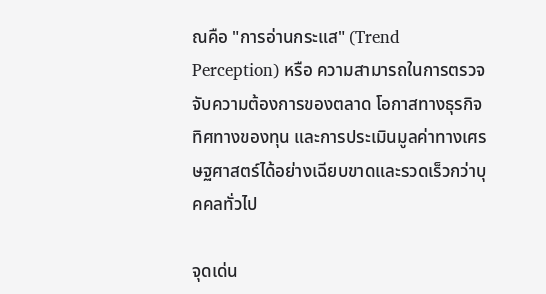ณคือ "การอ่านกระแส" (Trend Perception) หรือ ความสามารถในการตรวจจับความต้องการของตลาด โอกาสทางธุรกิจ ทิศทางของทุน และการประเมินมูลค่าทางเศรษฐศาสตร์ได้อย่างเฉียบขาดและรวดเร็วกว่าบุคคลทั่วไป

จุดเด่น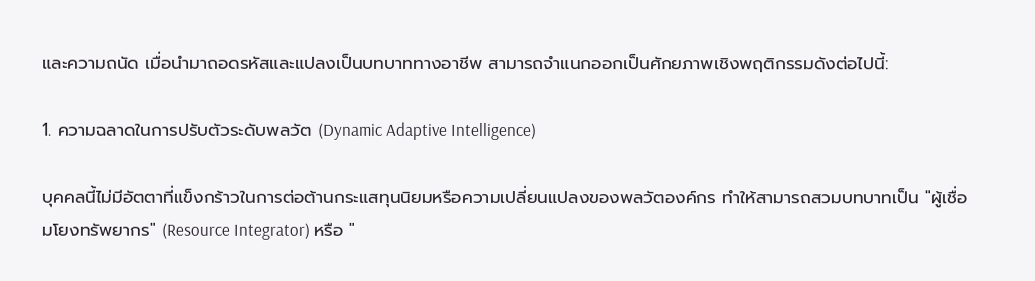และความถนัด เมื่อนำมาถอดรหัสและแปลงเป็นบทบาททางอาชีพ สามารถจำแนกออกเป็นศักยภาพเชิงพฤติกรรมดังต่อไปนี้:

1. ความฉลาดในการปรับตัวระดับพลวัต (Dynamic Adaptive Intelligence)

บุคคลนี้ไม่มีอัตตาที่แข็งกร้าวในการต่อต้านกระแสทุนนิยมหรือความเปลี่ยนแปลงของพลวัตองค์กร ทำให้สามารถสวมบทบาทเป็น "ผู้เชื่อมโยงทรัพยากร" (Resource Integrator) หรือ "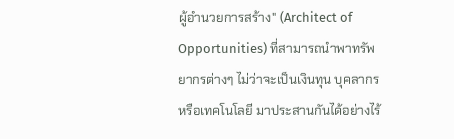ผู้อำนวยการสร้าง" (Architect of Opportunities) ที่สามารถนำพาทรัพยากรต่างๆ ไม่ว่าจะเป็นเงินทุน บุคลากร หรือเทคโนโลยี มาประสานกันได้อย่างไร้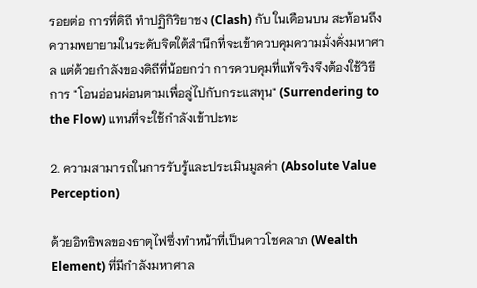รอยต่อ การที่ดิถี ทำปฏิกิริยาชง (Clash) กับ ในเดือนบน สะท้อนถึงความพยายามในระดับจิตใต้สำนึกที่จะเข้าควบคุมความมั่งคั่งมหาศาล แต่ด้วยกำลังของดิถีที่น้อยกว่า การควบคุมที่แท้จริงจึงต้องใช้วิธีการ "โอนอ่อนผ่อนตามเพื่อลู่ไปกับกระแสทุน" (Surrendering to the Flow) แทนที่จะใช้กำลังเข้าปะทะ

2. ความสามารถในการรับรู้และประเมินมูลค่า (Absolute Value Perception)

ด้วยอิทธิพลของธาตุไฟซึ่งทำหน้าที่เป็นดาวโชคลาภ (Wealth Element) ที่มีกำลังมหาศาล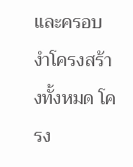และครอบงำโครงสร้างทั้งหมด โครง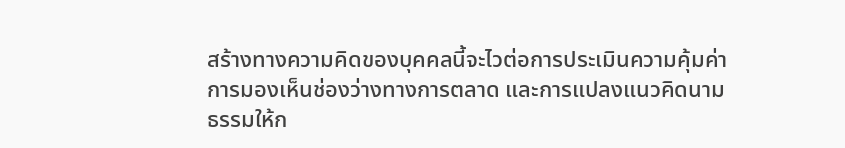สร้างทางความคิดของบุคคลนี้จะไวต่อการประเมินความคุ้มค่า การมองเห็นช่องว่างทางการตลาด และการแปลงแนวคิดนามธรรมให้ก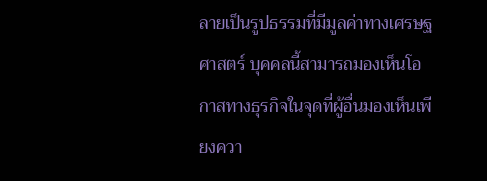ลายเป็นรูปธรรมที่มีมูลค่าทางเศรษฐศาสตร์ บุคคลนี้สามารถมองเห็นโอกาสทางธุรกิจในจุดที่ผู้อื่นมองเห็นเพียงควา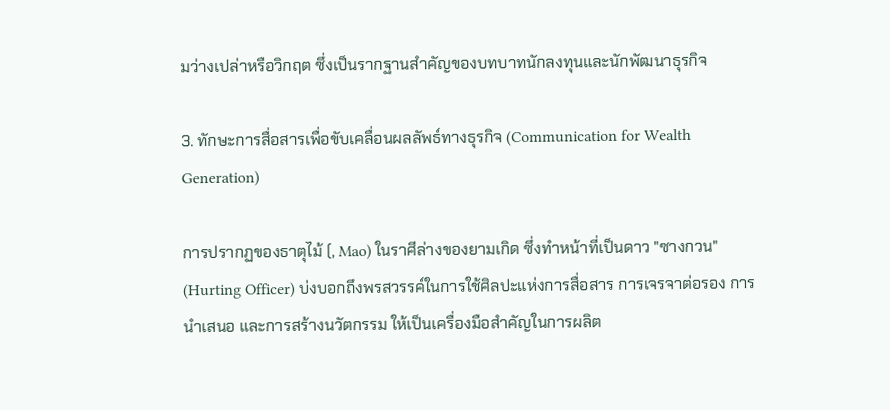มว่างเปล่าหรือวิกฤต ซึ่งเป็นรากฐานสำคัญของบทบาทนักลงทุนและนักพัฒนาธุรกิจ

3. ทักษะการสื่อสารเพื่อขับเคลื่อนผลลัพธ์ทางธุรกิจ (Communication for Wealth Generation)

การปรากฏของธาตุไม้ (, Mao) ในราศีล่างของยามเกิด ซึ่งทำหน้าที่เป็นดาว "ซางกวน" (Hurting Officer) บ่งบอกถึงพรสวรรค์ในการใช้ศิลปะแห่งการสื่อสาร การเจรจาต่อรอง การนำเสนอ และการสร้างนวัตกรรม ให้เป็นเครื่องมือสำคัญในการผลิต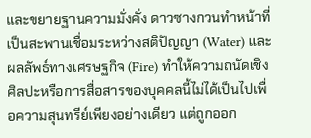และขยายฐานความมั่งคั่ง ดาวซางกวนทำหน้าที่เป็นสะพานเชื่อมระหว่างสติปัญญา (Water) และผลลัพธ์ทางเศรษฐกิจ (Fire) ทำให้ความถนัดเชิงศิลปะหรือการสื่อสารของบุคคลนี้ไม่ได้เป็นไปเพื่อความสุนทรีย์เพียงอย่างเดียว แต่ถูกออก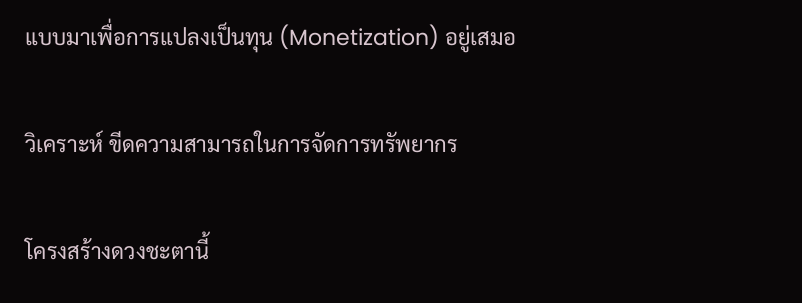แบบมาเพื่อการแปลงเป็นทุน (Monetization) อยู่เสมอ

วิเคราะห์ ขีดความสามารถในการจัดการทรัพยากร

โครงสร้างดวงชะตานี้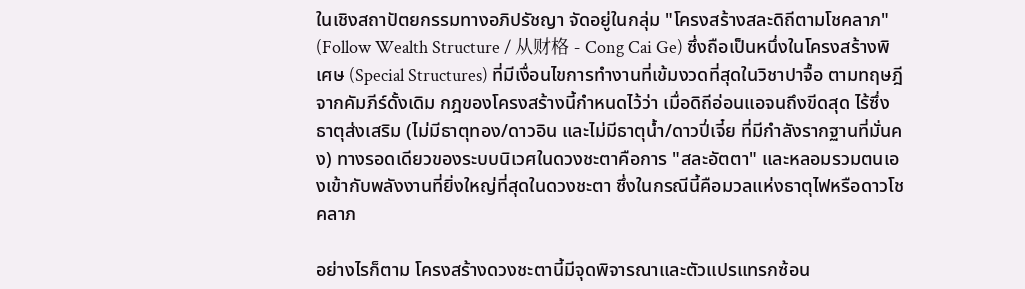ในเชิงสถาปัตยกรรมทางอภิปรัชญา จัดอยู่ในกลุ่ม "โครงสร้างสละดิถีตามโชคลาภ" (Follow Wealth Structure / 从财格 - Cong Cai Ge) ซึ่งถือเป็นหนึ่งในโครงสร้างพิเศษ (Special Structures) ที่มีเงื่อนไขการทำงานที่เข้มงวดที่สุดในวิชาปาจื้อ ตามทฤษฎีจากคัมภีร์ดั้งเดิม กฎของโครงสร้างนี้กำหนดไว้ว่า เมื่อดิถีอ่อนแอจนถึงขีดสุด ไร้ซึ่งธาตุส่งเสริม (ไม่มีธาตุทอง/ดาวอิน และไม่มีธาตุน้ำ/ดาวปี่เจี๋ย ที่มีกำลังรากฐานที่มั่นคง) ทางรอดเดียวของระบบนิเวศในดวงชะตาคือการ "สละอัตตา" และหลอมรวมตนเองเข้ากับพลังงานที่ยิ่งใหญ่ที่สุดในดวงชะตา ซึ่งในกรณีนี้คือมวลแห่งธาตุไฟหรือดาวโชคลาภ

อย่างไรก็ตาม โครงสร้างดวงชะตานี้มีจุดพิจารณาและตัวแปรแทรกซ้อน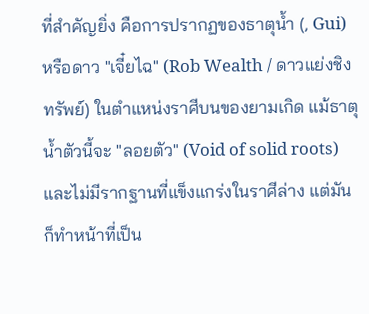ที่สำคัญยิ่ง คือการปรากฏของธาตุน้ำ (, Gui) หรือดาว "เจี๋ยไฉ" (Rob Wealth / ดาวแย่งชิงทรัพย์) ในตำแหน่งราศีบนของยามเกิด แม้ธาตุน้ำตัวนี้จะ "ลอยตัว" (Void of solid roots) และไม่มีรากฐานที่แข็งแกร่งในราศีล่าง แต่มันก็ทำหน้าที่เป็น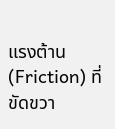แรงต้าน (Friction) ที่ขัดขวา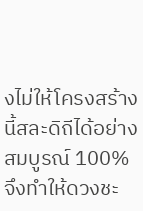งไม่ให้โครงสร้างนี้สละดิถีได้อย่างสมบูรณ์ 100% จึงทำให้ดวงชะ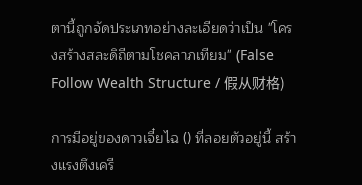ตานี้ถูกจัดประเภทอย่างละเอียดว่าเป็น "โครงสร้างสละดิถีตามโชคลาภเทียม" (False Follow Wealth Structure / 假从财格)

การมีอยู่ของดาวเจี๋ยไฉ () ที่ลอยตัวอยู่นี้ สร้างแรงตึงเครี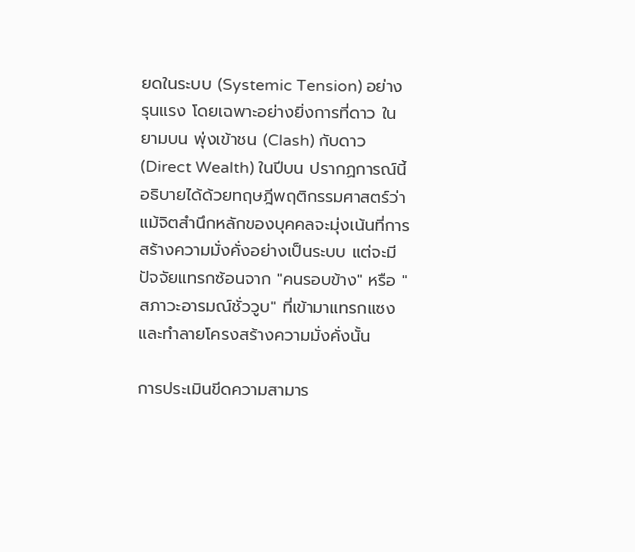ยดในระบบ (Systemic Tension) อย่างรุนแรง โดยเฉพาะอย่างยิ่งการที่ดาว ในยามบน พุ่งเข้าชน (Clash) กับดาว (Direct Wealth) ในปีบน ปรากฏการณ์นี้อธิบายได้ด้วยทฤษฎีพฤติกรรมศาสตร์ว่า แม้จิตสำนึกหลักของบุคคลจะมุ่งเน้นที่การสร้างความมั่งคั่งอย่างเป็นระบบ แต่จะมีปัจจัยแทรกซ้อนจาก "คนรอบข้าง" หรือ "สภาวะอารมณ์ชั่ววูบ" ที่เข้ามาแทรกแซงและทำลายโครงสร้างความมั่งคั่งนั้น

การประเมินขีดความสามาร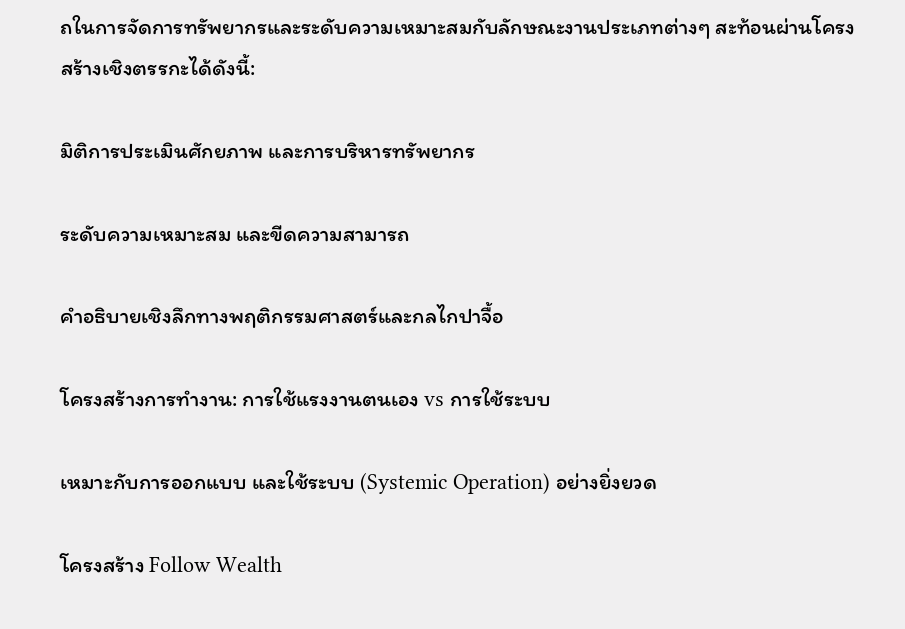ถในการจัดการทรัพยากรและระดับความเหมาะสมกับลักษณะงานประเภทต่างๆ สะท้อนผ่านโครงสร้างเชิงตรรกะได้ดังนี้:

มิติการประเมินศักยภาพ และการบริหารทรัพยากร

ระดับความเหมาะสม และขีดความสามารถ

คำอธิบายเชิงลึกทางพฤติกรรมศาสตร์และกลไกปาจื้อ

โครงสร้างการทำงาน: การใช้แรงงานตนเอง vs การใช้ระบบ

เหมาะกับการออกแบบ และใช้ระบบ (Systemic Operation) อย่างยิ่งยวด

โครงสร้าง Follow Wealth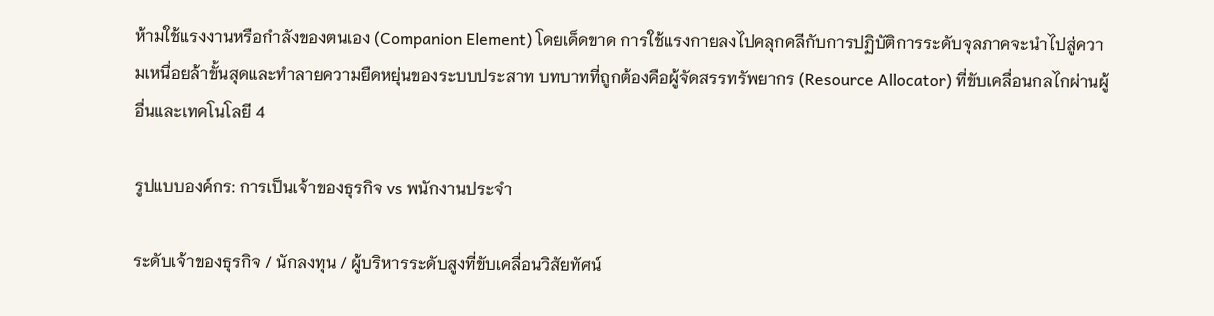ห้ามใช้แรงงานหรือกำลังของตนเอง (Companion Element) โดยเด็ดขาด การใช้แรงกายลงไปคลุกคลีกับการปฏิบัติการระดับจุลภาคจะนำไปสู่ความเหนื่อยล้าขั้นสุดและทำลายความยืดหยุ่นของระบบประสาท บทบาทที่ถูกต้องคือผู้จัดสรรทรัพยากร (Resource Allocator) ที่ขับเคลื่อนกลไกผ่านผู้อื่นและเทคโนโลยี 4

รูปแบบองค์กร: การเป็นเจ้าของธุรกิจ vs พนักงานประจำ

ระดับเจ้าของธุรกิจ / นักลงทุน / ผู้บริหารระดับสูงที่ขับเคลื่อนวิสัยทัศน์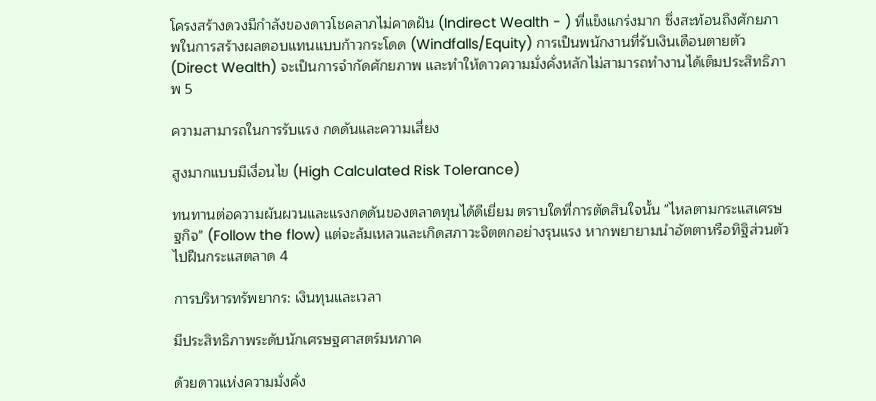โครงสร้างดวงมีกำลังของดาวโชคลาภไม่คาดฝัน (Indirect Wealth - ) ที่แข็งแกร่งมาก ซึ่งสะท้อนถึงศักยภาพในการสร้างผลตอบแทนแบบก้าวกระโดด (Windfalls/Equity) การเป็นพนักงานที่รับเงินเดือนตายตัว (Direct Wealth) จะเป็นการจำกัดศักยภาพ และทำให้ดาวความมั่งคั่งหลักไม่สามารถทำงานได้เต็มประสิทธิภาพ 5

ความสามารถในการรับแรง กดดันและความเสี่ยง

สูงมากแบบมีเงื่อนไข (High Calculated Risk Tolerance)

ทนทานต่อความผันผวนและแรงกดดันของตลาดทุนได้ดีเยี่ยม ตราบใดที่การตัดสินใจนั้น "ไหลตามกระแสเศรษฐกิจ" (Follow the flow) แต่จะล้มเหลวและเกิดสภาวะจิตตกอย่างรุนแรง หากพยายามนำอัตตาหรือทิฐิส่วนตัวไปฝืนกระแสตลาด 4

การบริหารทรัพยากร: เงินทุนและเวลา

มีประสิทธิภาพระดับนักเศรษฐศาสตร์มหภาค

ด้วยดาวแห่งความมั่งคั่ง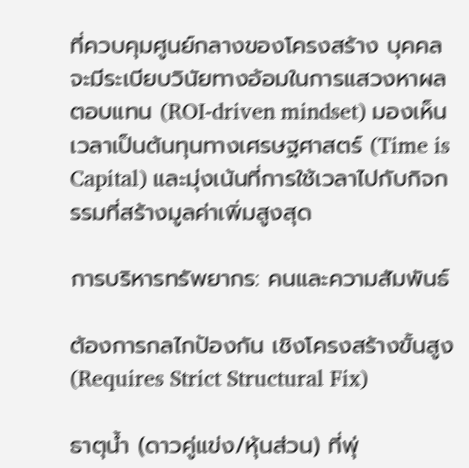ที่ควบคุมศูนย์กลางของโครงสร้าง บุคคลจะมีระเบียบวินัยทางอ้อมในการแสวงหาผลตอบแทน (ROI-driven mindset) มองเห็นเวลาเป็นต้นทุนทางเศรษฐศาสตร์ (Time is Capital) และมุ่งเน้นที่การใช้เวลาไปกับกิจกรรมที่สร้างมูลค่าเพิ่มสูงสุด

การบริหารทรัพยากร: คนและความสัมพันธ์

ต้องการกลไกป้องกัน เชิงโครงสร้างขั้นสูง (Requires Strict Structural Fix)

ธาตุน้ำ (ดาวคู่แข่ง/หุ้นส่วน) ที่พุ่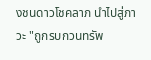งชนดาวโชคลาภ นำไปสู่ภาวะ "ถูกรบกวนทรัพ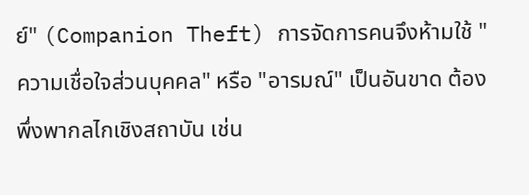ย์" (Companion Theft) การจัดการคนจึงห้ามใช้ "ความเชื่อใจส่วนบุคคล" หรือ "อารมณ์" เป็นอันขาด ต้องพึ่งพากลไกเชิงสถาบัน เช่น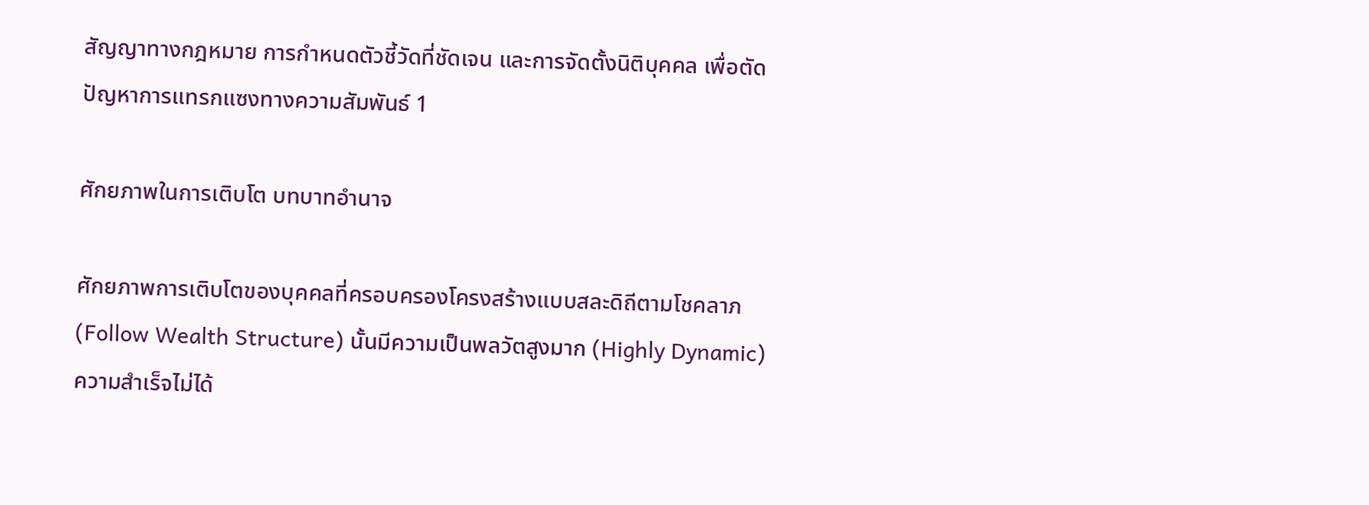สัญญาทางกฎหมาย การกำหนดตัวชี้วัดที่ชัดเจน และการจัดตั้งนิติบุคคล เพื่อตัดปัญหาการแทรกแซงทางความสัมพันธ์ 1

ศักยภาพในการเติบโต บทบาทอำนาจ

ศักยภาพการเติบโตของบุคคลที่ครอบครองโครงสร้างแบบสละดิถีตามโชคลาภ (Follow Wealth Structure) นั้นมีความเป็นพลวัตสูงมาก (Highly Dynamic) ความสำเร็จไม่ได้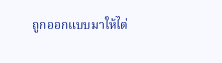ถูกออกแบบมาให้ไต่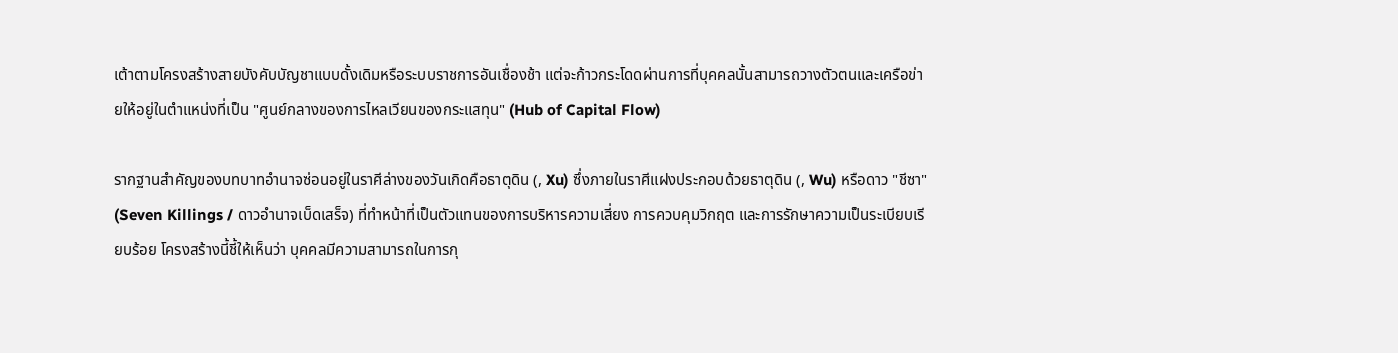เต้าตามโครงสร้างสายบังคับบัญชาแบบดั้งเดิมหรือระบบราชการอันเชื่องช้า แต่จะก้าวกระโดดผ่านการที่บุคคลนั้นสามารถวางตัวตนและเครือข่ายให้อยู่ในตำแหน่งที่เป็น "ศูนย์กลางของการไหลเวียนของกระแสทุน" (Hub of Capital Flow)

รากฐานสำคัญของบทบาทอำนาจซ่อนอยู่ในราศีล่างของวันเกิดคือธาตุดิน (, Xu) ซึ่งภายในราศีแฝงประกอบด้วยธาตุดิน (, Wu) หรือดาว "ชีซา" (Seven Killings / ดาวอำนาจเบ็ดเสร็จ) ที่ทำหน้าที่เป็นตัวแทนของการบริหารความเสี่ยง การควบคุมวิกฤต และการรักษาความเป็นระเบียบเรียบร้อย โครงสร้างนี้ชี้ให้เห็นว่า บุคคลมีความสามารถในการกุ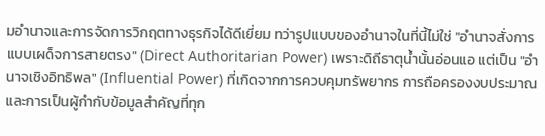มอำนาจและการจัดการวิกฤตทางธุรกิจได้ดีเยี่ยม ทว่ารูปแบบของอำนาจในที่นี้ไม่ใช่ "อำนาจสั่งการแบบเผด็จการสายตรง" (Direct Authoritarian Power) เพราะดิถีธาตุน้ำนั้นอ่อนแอ แต่เป็น "อำนาจเชิงอิทธิพล" (Influential Power) ที่เกิดจากการควบคุมทรัพยากร การถือครองงบประมาณ และการเป็นผู้กำกับข้อมูลสำคัญที่ทุก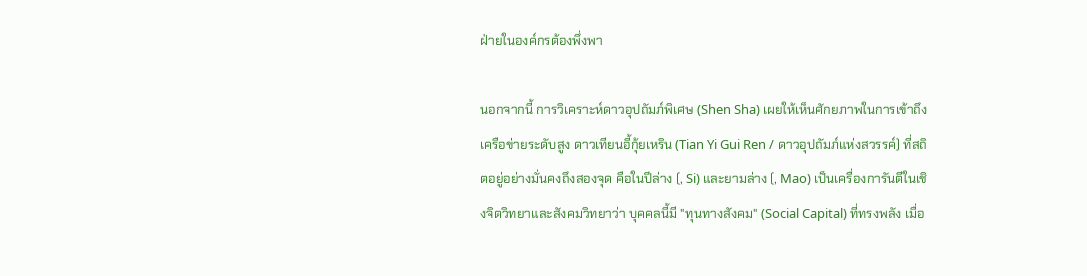ฝ่ายในองค์กรต้องพึ่งพา

นอกจากนี้ การวิเคราะห์ดาวอุปถัมภ์พิเศษ (Shen Sha) เผยให้เห็นศักยภาพในการเข้าถึงเครือข่ายระดับสูง ดาวเทียนอี้กุ้ยเหริน (Tian Yi Gui Ren / ดาวอุปถัมภ์แห่งสวรรค์) ที่สถิตอยู่อย่างมั่นคงถึงสองจุด คือในปีล่าง (, Si) และยามล่าง (, Mao) เป็นเครื่องการันตีในเชิงจิตวิทยาและสังคมวิทยาว่า บุคคลนี้มี "ทุนทางสังคม" (Social Capital) ที่ทรงพลัง เมื่อ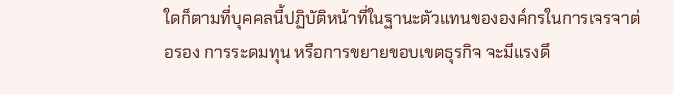ใดก็ตามที่บุคคลนี้ปฏิบัติหน้าที่ในฐานะตัวแทนขององค์กรในการเจรจาต่อรอง การระดมทุน หรือการขยายขอบเขตธุรกิจ จะมีแรงดึ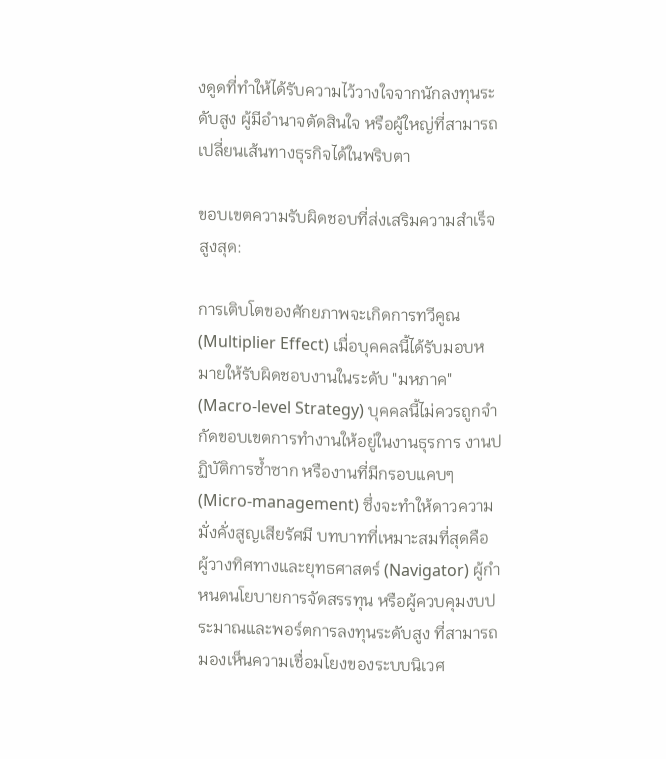งดูดที่ทำให้ได้รับความไว้วางใจจากนักลงทุนระดับสูง ผู้มีอำนาจตัดสินใจ หรือผู้ใหญ่ที่สามารถเปลี่ยนเส้นทางธุรกิจได้ในพริบตา

ขอบเขตความรับผิดชอบที่ส่งเสริมความสำเร็จสูงสุด:

การเติบโตของศักยภาพจะเกิดการทวีคูณ (Multiplier Effect) เมื่อบุคคลนี้ได้รับมอบหมายให้รับผิดชอบงานในระดับ "มหภาค" (Macro-level Strategy) บุคคลนี้ไม่ควรถูกจำกัดขอบเขตการทำงานให้อยู่ในงานธุรการ งานปฏิบัติการซ้ำซาก หรืองานที่มีกรอบแคบๆ (Micro-management) ซึ่งจะทำให้ดาวความมั่งคั่งสูญเสียรัศมี บทบาทที่เหมาะสมที่สุดคือ ผู้วางทิศทางและยุทธศาสตร์ (Navigator) ผู้กำหนดนโยบายการจัดสรรทุน หรือผู้ควบคุมงบประมาณและพอร์ตการลงทุนระดับสูง ที่สามารถมองเห็นความเชื่อมโยงของระบบนิเวศ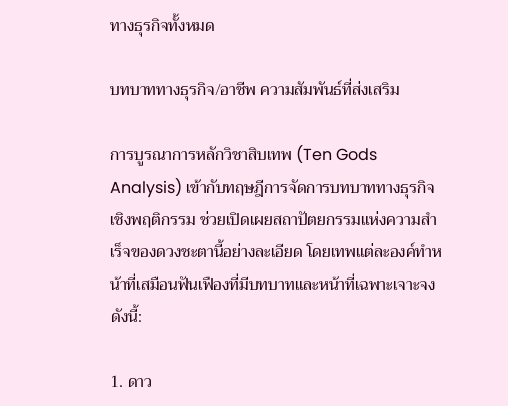ทางธุรกิจทั้งหมด

บทบาททางธุรกิจ/อาชีพ ความสัมพันธ์ที่ส่งเสริม

การบูรณาการหลักวิชาสิบเทพ (Ten Gods Analysis) เข้ากับทฤษฎีการจัดการบทบาททางธุรกิจเชิงพฤติกรรม ช่วยเปิดเผยสถาปัตยกรรมแห่งความสำเร็จของดวงชะตานี้อย่างละเอียด โดยเทพแต่ละองค์ทำหน้าที่เสมือนฟันเฟืองที่มีบทบาทและหน้าที่เฉพาะเจาะจง ดังนี้:

1. ดาว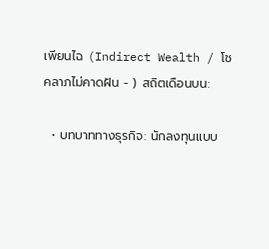เพียนไฉ (Indirect Wealth / โชคลาภไม่คาดฝัน - ) สถิตเดือนบน:

  • บทบาททางธุรกิจ: นักลงทุนแบบ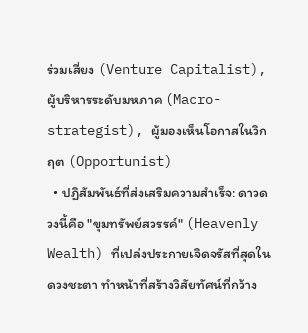ร่วมเสี่ยง (Venture Capitalist), ผู้บริหารระดับมหภาค (Macro-strategist), ผู้มองเห็นโอกาสในวิกฤต (Opportunist)
  • ปฏิสัมพันธ์ที่ส่งเสริมความสำเร็จ: ดาวดวงนี้คือ "ขุมทรัพย์สวรรค์" (Heavenly Wealth) ที่เปล่งประกายเจิดจรัสที่สุดในดวงชะตา ทำหน้าที่สร้างวิสัยทัศน์ที่กว้าง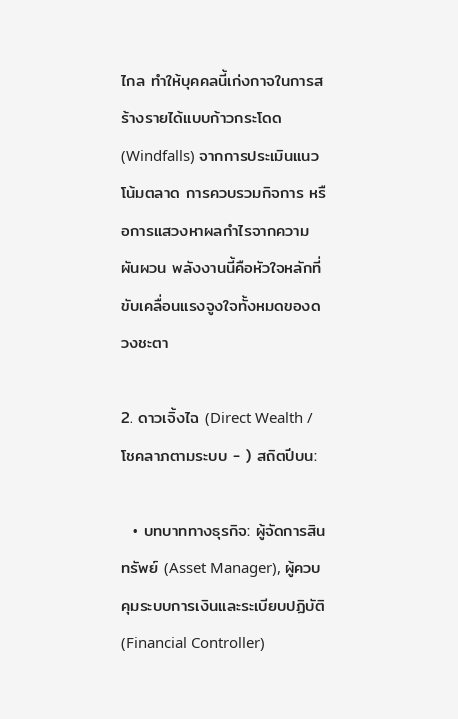ไกล ทำให้บุคคลนี้เก่งกาจในการสร้างรายได้แบบก้าวกระโดด (Windfalls) จากการประเมินแนวโน้มตลาด การควบรวมกิจการ หรือการแสวงหาผลกำไรจากความผันผวน พลังงานนี้คือหัวใจหลักที่ขับเคลื่อนแรงจูงใจทั้งหมดของดวงชะตา

2. ดาวเจิ้งไฉ (Direct Wealth / โชคลาภตามระบบ - ) สถิตปีบน:

  • บทบาททางธุรกิจ: ผู้จัดการสินทรัพย์ (Asset Manager), ผู้ควบคุมระบบการเงินและระเบียบปฏิบัติ (Financial Controller)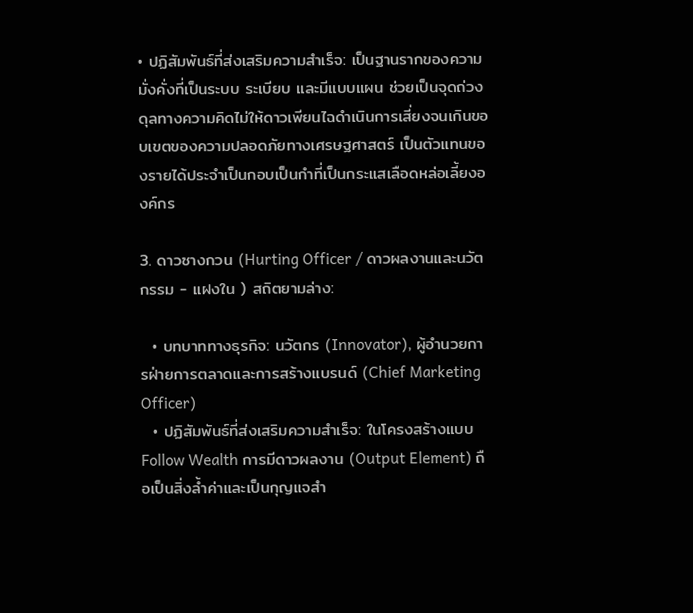• ปฏิสัมพันธ์ที่ส่งเสริมความสำเร็จ: เป็นฐานรากของความมั่งคั่งที่เป็นระบบ ระเบียบ และมีแบบแผน ช่วยเป็นจุดถ่วงดุลทางความคิดไม่ให้ดาวเพียนไฉดำเนินการเสี่ยงจนเกินขอบเขตของความปลอดภัยทางเศรษฐศาสตร์ เป็นตัวแทนของรายได้ประจำเป็นกอบเป็นกำที่เป็นกระแสเลือดหล่อเลี้ยงองค์กร

3. ดาวซางกวน (Hurting Officer / ดาวผลงานและนวัตกรรม - แฝงใน ) สถิตยามล่าง:

  • บทบาททางธุรกิจ: นวัตกร (Innovator), ผู้อำนวยการฝ่ายการตลาดและการสร้างแบรนด์ (Chief Marketing Officer)
  • ปฏิสัมพันธ์ที่ส่งเสริมความสำเร็จ: ในโครงสร้างแบบ Follow Wealth การมีดาวผลงาน (Output Element) ถือเป็นสิ่งล้ำค่าและเป็นกุญแจสำ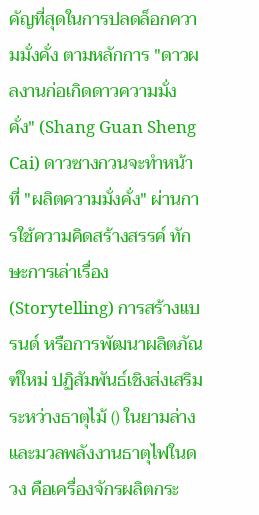คัญที่สุดในการปลดล็อกความมั่งคั่ง ตามหลักการ "ดาวผลงานก่อเกิดดาวความมั่งคั่ง" (Shang Guan Sheng Cai) ดาวซางกวนจะทำหน้าที่ "ผลิตความมั่งคั่ง" ผ่านการใช้ความคิดสร้างสรรค์ ทักษะการเล่าเรื่อง (Storytelling) การสร้างแบรนด์ หรือการพัฒนาผลิตภัณฑ์ใหม่ ปฏิสัมพันธ์เชิงส่งเสริมระหว่างธาตุไม้ () ในยามล่าง และมวลพลังงานธาตุไฟในดวง คือเครื่องจักรผลิตกระ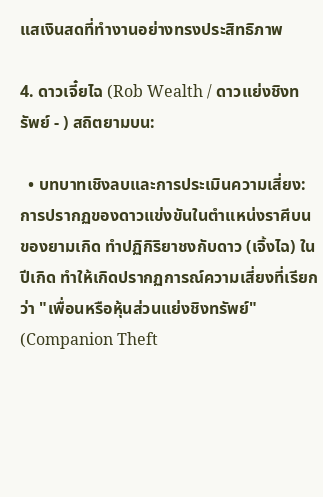แสเงินสดที่ทำงานอย่างทรงประสิทธิภาพ

4. ดาวเจี๋ยไฉ (Rob Wealth / ดาวแย่งชิงทรัพย์ - ) สถิตยามบน:

  • บทบาทเชิงลบและการประเมินความเสี่ยง: การปรากฏของดาวแข่งขันในตำแหน่งราศีบนของยามเกิด ทำปฏิกิริยาชงกับดาว (เจิ้งไฉ) ในปีเกิด ทำให้เกิดปรากฏการณ์ความเสี่ยงที่เรียกว่า "เพื่อนหรือหุ้นส่วนแย่งชิงทรัพย์" (Companion Theft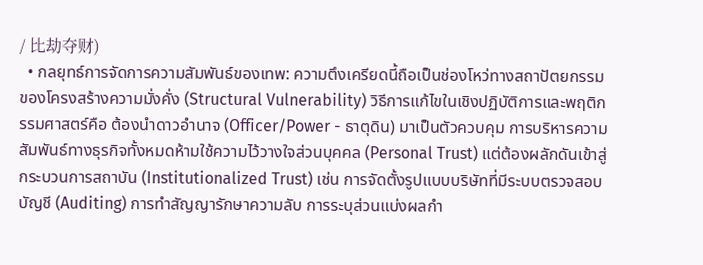/ 比劫夺财)
  • กลยุทธ์การจัดการความสัมพันธ์ของเทพ: ความตึงเครียดนี้ถือเป็นช่องโหว่ทางสถาปัตยกรรมของโครงสร้างความมั่งคั่ง (Structural Vulnerability) วิธีการแก้ไขในเชิงปฏิบัติการและพฤติกรรมศาสตร์คือ ต้องนำดาวอำนาจ (Officer/Power - ธาตุดิน) มาเป็นตัวควบคุม การบริหารความสัมพันธ์ทางธุรกิจทั้งหมดห้ามใช้ความไว้วางใจส่วนบุคคล (Personal Trust) แต่ต้องผลักดันเข้าสู่กระบวนการสถาบัน (Institutionalized Trust) เช่น การจัดตั้งรูปแบบบริษัทที่มีระบบตรวจสอบบัญชี (Auditing) การทำสัญญารักษาความลับ การระบุส่วนแบ่งผลกำ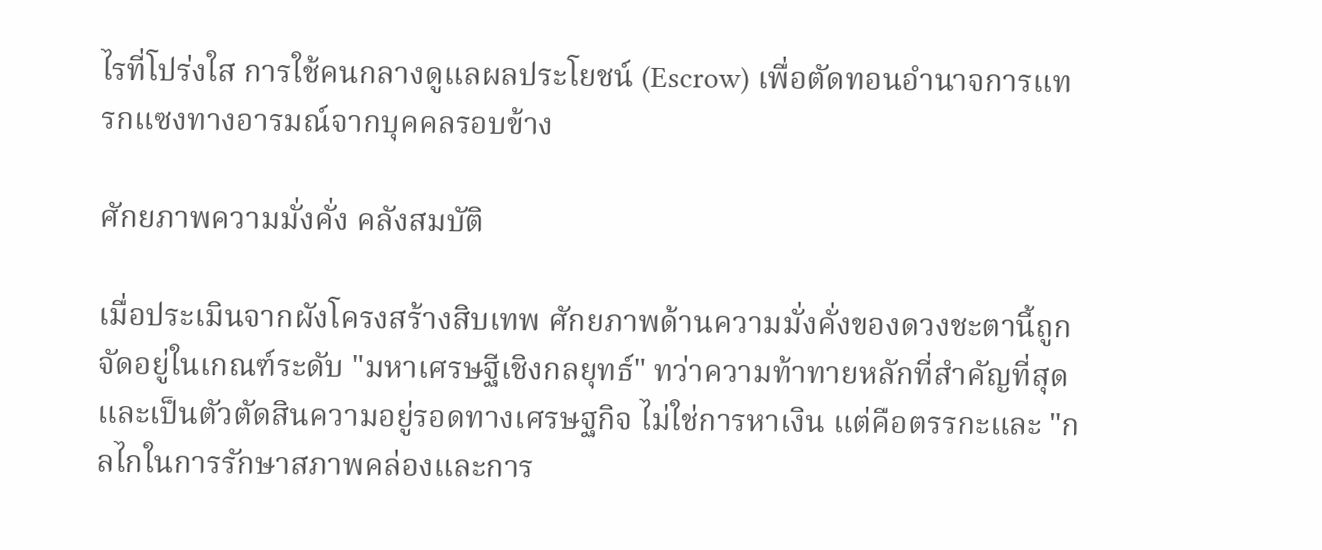ไรที่โปร่งใส การใช้คนกลางดูแลผลประโยชน์ (Escrow) เพื่อตัดทอนอำนาจการแทรกแซงทางอารมณ์จากบุคคลรอบข้าง

ศักยภาพความมั่งคั่ง คลังสมบัติ

เมื่อประเมินจากผังโครงสร้างสิบเทพ ศักยภาพด้านความมั่งคั่งของดวงชะตานี้ถูกจัดอยู่ในเกณฑ์ระดับ "มหาเศรษฐีเชิงกลยุทธ์" ทว่าความท้าทายหลักที่สำคัญที่สุดและเป็นตัวตัดสินความอยู่รอดทางเศรษฐกิจ ไม่ใช่การหาเงิน แต่คือตรรกะและ "กลไกในการรักษาสภาพคล่องและการ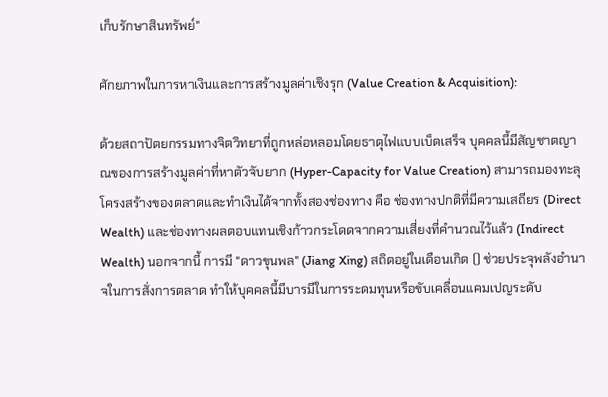เก็บรักษาสินทรัพย์"

ศักยภาพในการหาเงินและการสร้างมูลค่าเชิงรุก (Value Creation & Acquisition):

ด้วยสถาปัตยกรรมทางจิตวิทยาที่ถูกหล่อหลอมโดยธาตุไฟแบบเบ็ดเสร็จ บุคคลนี้มีสัญชาตญาณของการสร้างมูลค่าที่หาตัวจับยาก (Hyper-Capacity for Value Creation) สามารถมองทะลุโครงสร้างของตลาดและทำเงินได้จากทั้งสองช่องทาง คือ ช่องทางปกติที่มีความเสถียร (Direct Wealth) และช่องทางผลตอบแทนเชิงก้าวกระโดดจากความเสี่ยงที่คำนวณไว้แล้ว (Indirect Wealth) นอกจากนี้ การมี "ดาวขุนพล" (Jiang Xing) สถิตอยู่ในเดือนเกิด () ช่วยประจุพลังอำนาจในการสั่งการตลาด ทำให้บุคคลนี้มีบารมีในการระดมทุนหรือขับเคลื่อนแคมเปญระดับ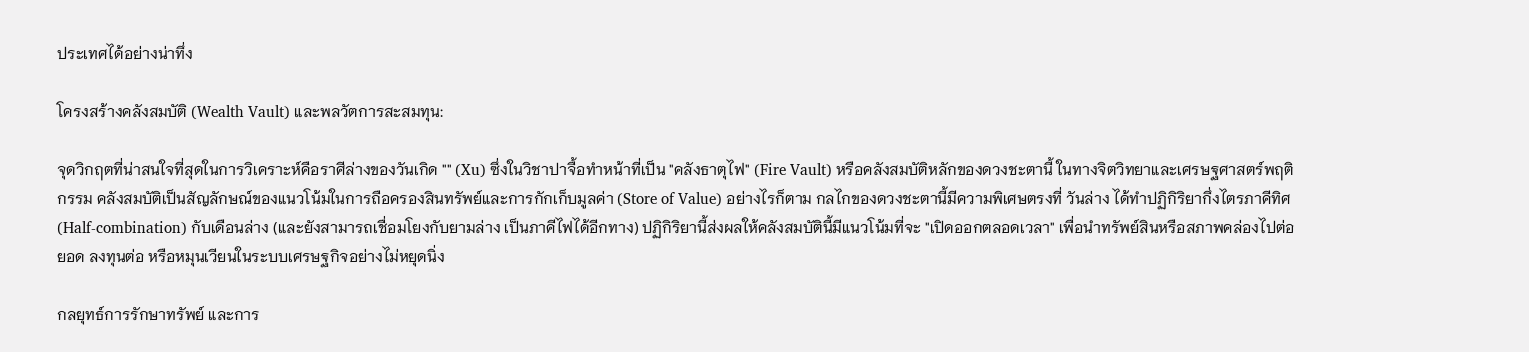ประเทศได้อย่างน่าทึ่ง

โครงสร้างคลังสมบัติ (Wealth Vault) และพลวัตการสะสมทุน:

จุดวิกฤตที่น่าสนใจที่สุดในการวิเคราะห์คือราศีล่างของวันเกิด "" (Xu) ซึ่งในวิชาปาจื้อทำหน้าที่เป็น "คลังธาตุไฟ" (Fire Vault) หรือคลังสมบัติหลักของดวงชะตานี้ ในทางจิตวิทยาและเศรษฐศาสตร์พฤติกรรม คลังสมบัติเป็นสัญลักษณ์ของแนวโน้มในการถือครองสินทรัพย์และการกักเก็บมูลค่า (Store of Value) อย่างไรก็ตาม กลไกของดวงชะตานี้มีความพิเศษตรงที่ วันล่าง ได้ทำปฏิกิริยากึ่งไตรภาคีทิศ (Half-combination) กับเดือนล่าง (และยังสามารถเชื่อมโยงกับยามล่าง เป็นภาคีไฟได้อีกทาง) ปฏิกิริยานี้ส่งผลให้คลังสมบัตินี้มีแนวโน้มที่จะ "เปิดออกตลอดเวลา" เพื่อนำทรัพย์สินหรือสภาพคล่องไปต่อยอด ลงทุนต่อ หรือหมุนเวียนในระบบเศรษฐกิจอย่างไม่หยุดนิ่ง

กลยุทธ์การรักษาทรัพย์ และการ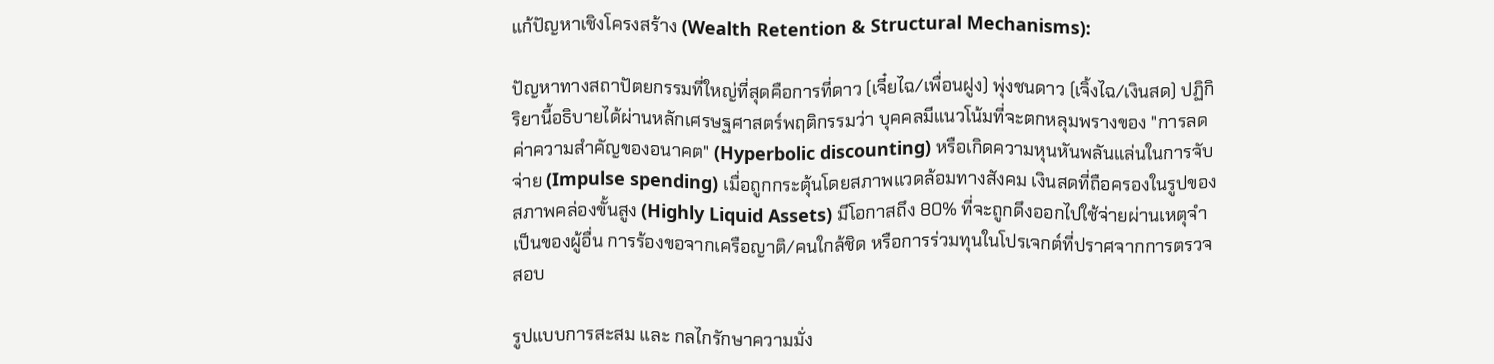แก้ปัญหาเชิงโครงสร้าง (Wealth Retention & Structural Mechanisms):

ปัญหาทางสถาปัตยกรรมที่ใหญ่ที่สุดคือการที่ดาว (เจี๋ยไฉ/เพื่อนฝูง) พุ่งชนดาว (เจิ้งไฉ/เงินสด) ปฏิกิริยานี้อธิบายได้ผ่านหลักเศรษฐศาสตร์พฤติกรรมว่า บุคคลมีแนวโน้มที่จะตกหลุมพรางของ "การลดค่าความสำคัญของอนาคต" (Hyperbolic discounting) หรือเกิดความหุนหันพลันแล่นในการจับจ่าย (Impulse spending) เมื่อถูกกระตุ้นโดยสภาพแวดล้อมทางสังคม เงินสดที่ถือครองในรูปของสภาพคล่องขั้นสูง (Highly Liquid Assets) มีโอกาสถึง 80% ที่จะถูกดึงออกไปใช้จ่ายผ่านเหตุจำเป็นของผู้อื่น การร้องขอจากเครือญาติ/คนใกล้ชิด หรือการร่วมทุนในโปรเจกต์ที่ปราศจากการตรวจสอบ

รูปแบบการสะสม และ กลไกรักษาความมั่ง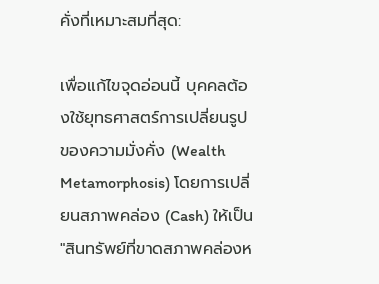คั่งที่เหมาะสมที่สุด:

เพื่อแก้ไขจุดอ่อนนี้ บุคคลต้องใช้ยุทธศาสตร์การเปลี่ยนรูปของความมั่งคั่ง (Wealth Metamorphosis) โดยการเปลี่ยนสภาพคล่อง (Cash) ให้เป็น "สินทรัพย์ที่ขาดสภาพคล่องห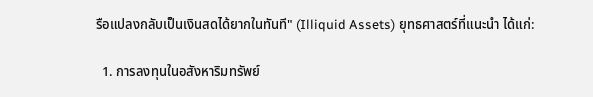รือแปลงกลับเป็นเงินสดได้ยากในทันที" (Illiquid Assets) ยุทธศาสตร์ที่แนะนำ ได้แก่:

  1. การลงทุนในอสังหาริมทรัพย์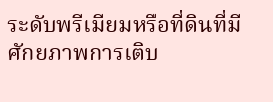ระดับพรีเมียมหรือที่ดินที่มีศักยภาพการเติบ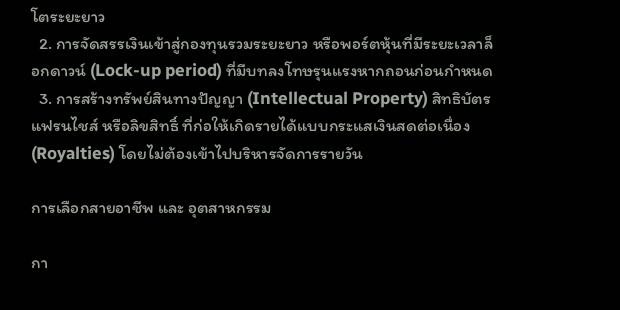โตระยะยาว
  2. การจัดสรรเงินเข้าสู่กองทุนรวมระยะยาว หรือพอร์ตหุ้นที่มีระยะเวลาล็อกดาวน์ (Lock-up period) ที่มีบทลงโทษรุนแรงหากถอนก่อนกำหนด
  3. การสร้างทรัพย์สินทางปัญญา (Intellectual Property) สิทธิบัตร แฟรนไชส์ หรือลิขสิทธิ์ ที่ก่อให้เกิดรายได้แบบกระแสเงินสดต่อเนื่อง (Royalties) โดยไม่ต้องเข้าไปบริหารจัดการรายวัน

การเลือกสายอาชีพ และ อุตสาหกรรม

กา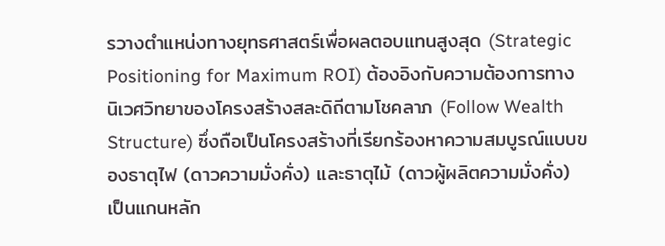รวางตำแหน่งทางยุทธศาสตร์เพื่อผลตอบแทนสูงสุด (Strategic Positioning for Maximum ROI) ต้องอิงกับความต้องการทางนิเวศวิทยาของโครงสร้างสละดิถีตามโชคลาภ (Follow Wealth Structure) ซึ่งถือเป็นโครงสร้างที่เรียกร้องหาความสมบูรณ์แบบของธาตุไฟ (ดาวความมั่งคั่ง) และธาตุไม้ (ดาวผู้ผลิตความมั่งคั่ง) เป็นแกนหลัก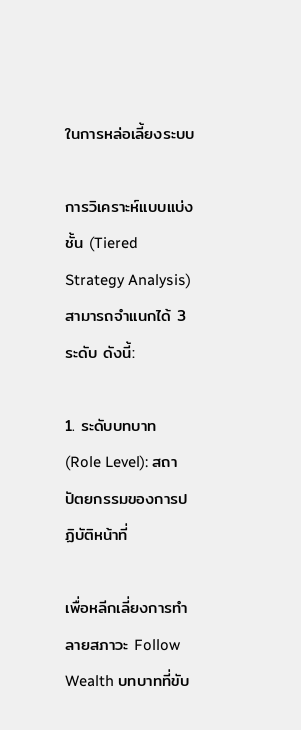ในการหล่อเลี้ยงระบบ

การวิเคราะห์แบบแบ่งชั้น (Tiered Strategy Analysis) สามารถจำแนกได้ 3 ระดับ ดังนี้:

1. ระดับบทบาท (Role Level): สถาปัตยกรรมของการปฏิบัติหน้าที่

เพื่อหลีกเลี่ยงการทำลายสภาวะ Follow Wealth บทบาทที่ขับ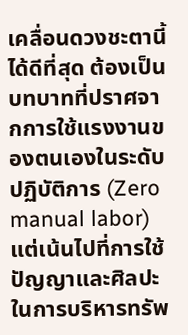เคลื่อนดวงชะตานี้ได้ดีที่สุด ต้องเป็นบทบาทที่ปราศจากการใช้แรงงานของตนเองในระดับปฏิบัติการ (Zero manual labor) แต่เน้นไปที่การใช้ปัญญาและศิลปะในการบริหารทรัพ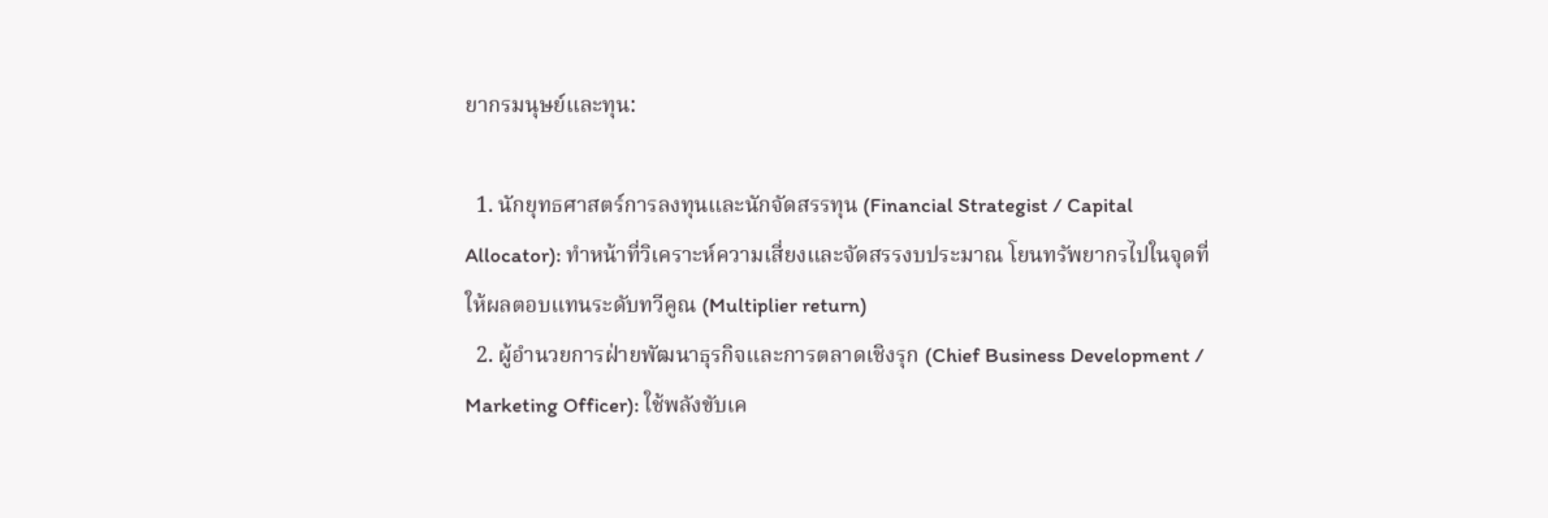ยากรมนุษย์และทุน:

  1. นักยุทธศาสตร์การลงทุนและนักจัดสรรทุน (Financial Strategist / Capital Allocator): ทำหน้าที่วิเคราะห์ความเสี่ยงและจัดสรรงบประมาณ โยนทรัพยากรไปในจุดที่ให้ผลตอบแทนระดับทวีคูณ (Multiplier return)
  2. ผู้อำนวยการฝ่ายพัฒนาธุรกิจและการตลาดเชิงรุก (Chief Business Development / Marketing Officer): ใช้พลังขับเค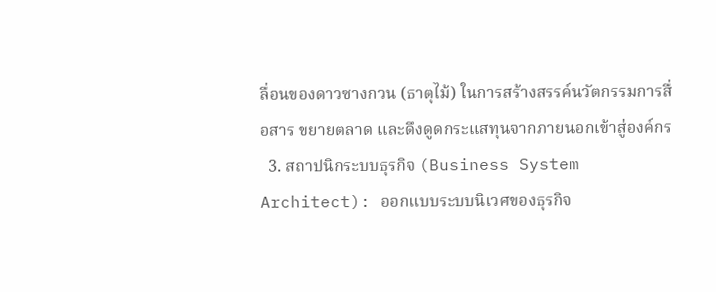ลื่อนของดาวซางกวน (ธาตุไม้) ในการสร้างสรรค์นวัตกรรมการสื่อสาร ขยายตลาด และดึงดูดกระแสทุนจากภายนอกเข้าสู่องค์กร
  3. สถาปนิกระบบธุรกิจ (Business System Architect): ออกแบบระบบนิเวศของธุรกิจ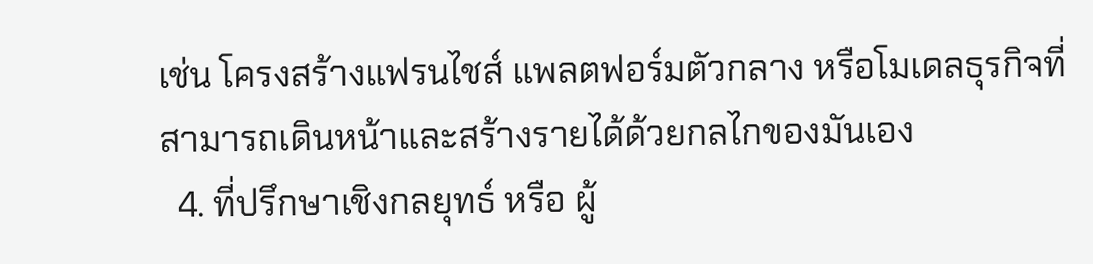เช่น โครงสร้างแฟรนไชส์ แพลตฟอร์มตัวกลาง หรือโมเดลธุรกิจที่สามารถเดินหน้าและสร้างรายได้ด้วยกลไกของมันเอง
  4. ที่ปรึกษาเชิงกลยุทธ์ หรือ ผู้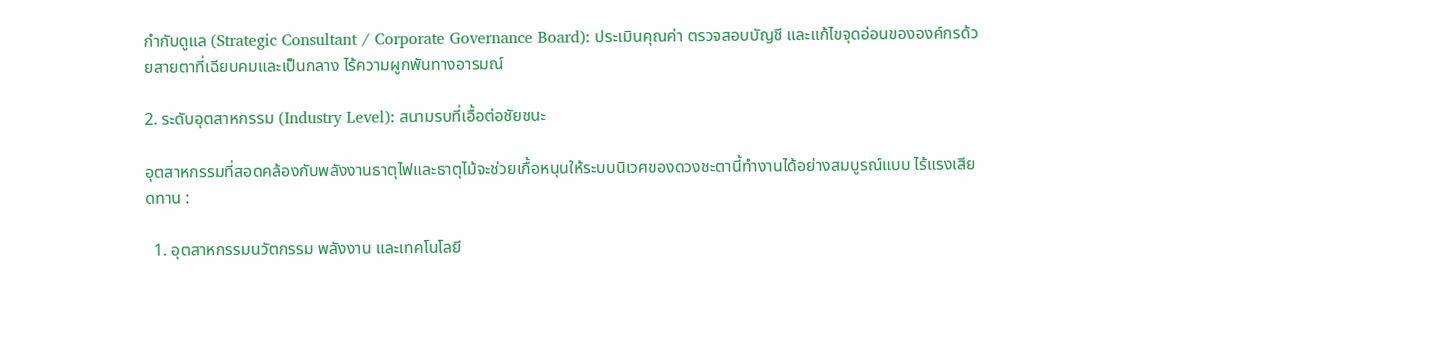กำกับดูแล (Strategic Consultant / Corporate Governance Board): ประเมินคุณค่า ตรวจสอบบัญชี และแก้ไขจุดอ่อนขององค์กรด้วยสายตาที่เฉียบคมและเป็นกลาง ไร้ความผูกพันทางอารมณ์

2. ระดับอุตสาหกรรม (Industry Level): สนามรบที่เอื้อต่อชัยชนะ

อุตสาหกรรมที่สอดคล้องกับพลังงานธาตุไฟและธาตุไม้จะช่วยเกื้อหนุนให้ระบบนิเวศของดวงชะตานี้ทำงานได้อย่างสมบูรณ์แบบ ไร้แรงเสียดทาน :

  1. อุตสาหกรรมนวัตกรรม พลังงาน และเทคโนโลยี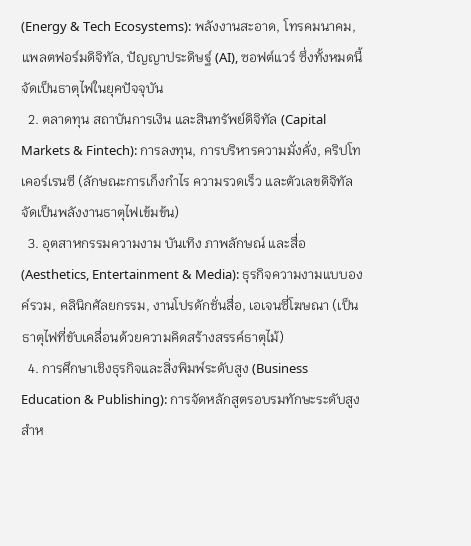(Energy & Tech Ecosystems): พลังงานสะอาด, โทรคมนาคม, แพลตฟอร์มดิจิทัล, ปัญญาประดิษฐ์ (AI), ซอฟต์แวร์ ซึ่งทั้งหมดนี้จัดเป็นธาตุไฟในยุคปัจจุบัน
  2. ตลาดทุน สถาบันการเงิน และสินทรัพย์ดิจิทัล (Capital Markets & Fintech): การลงทุน, การบริหารความมั่งคั่ง, คริปโทเคอร์เรนซี (ลักษณะการเก็งกำไร ความรวดเร็ว และตัวเลขดิจิทัล จัดเป็นพลังงานธาตุไฟเข้มข้น)
  3. อุตสาหกรรมความงาม บันเทิง ภาพลักษณ์ และสื่อ (Aesthetics, Entertainment & Media): ธุรกิจความงามแบบองค์รวม, คลินิกศัลยกรรม, งานโปรดักชั่นสื่อ, เอเจนซี่โฆษณา (เป็นธาตุไฟที่ขับเคลื่อนด้วยความคิดสร้างสรรค์ธาตุไม้)
  4. การศึกษาเชิงธุรกิจและสิ่งพิมพ์ระดับสูง (Business Education & Publishing): การจัดหลักสูตรอบรมทักษะระดับสูงสำห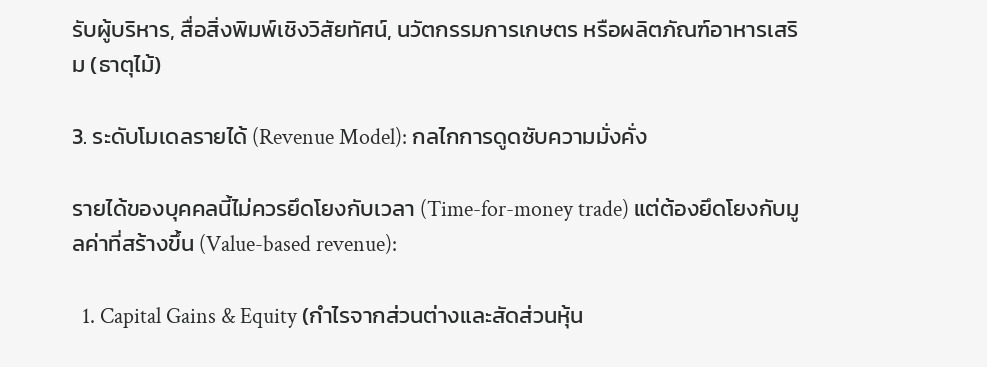รับผู้บริหาร, สื่อสิ่งพิมพ์เชิงวิสัยทัศน์, นวัตกรรมการเกษตร หรือผลิตภัณฑ์อาหารเสริม (ธาตุไม้)

3. ระดับโมเดลรายได้ (Revenue Model): กลไกการดูดซับความมั่งคั่ง

รายได้ของบุคคลนี้ไม่ควรยึดโยงกับเวลา (Time-for-money trade) แต่ต้องยึดโยงกับมูลค่าที่สร้างขึ้น (Value-based revenue):

  1. Capital Gains & Equity (กำไรจากส่วนต่างและสัดส่วนหุ้น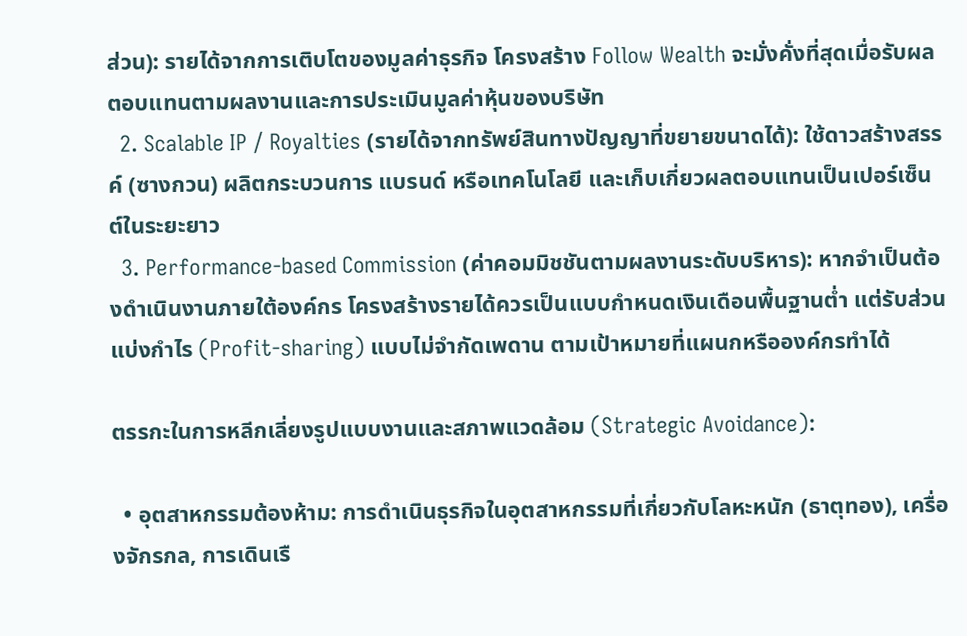ส่วน): รายได้จากการเติบโตของมูลค่าธุรกิจ โครงสร้าง Follow Wealth จะมั่งคั่งที่สุดเมื่อรับผลตอบแทนตามผลงานและการประเมินมูลค่าหุ้นของบริษัท
  2. Scalable IP / Royalties (รายได้จากทรัพย์สินทางปัญญาที่ขยายขนาดได้): ใช้ดาวสร้างสรรค์ (ซางกวน) ผลิตกระบวนการ แบรนด์ หรือเทคโนโลยี และเก็บเกี่ยวผลตอบแทนเป็นเปอร์เซ็นต์ในระยะยาว
  3. Performance-based Commission (ค่าคอมมิชชันตามผลงานระดับบริหาร): หากจำเป็นต้องดำเนินงานภายใต้องค์กร โครงสร้างรายได้ควรเป็นแบบกำหนดเงินเดือนพื้นฐานต่ำ แต่รับส่วนแบ่งกำไร (Profit-sharing) แบบไม่จำกัดเพดาน ตามเป้าหมายที่แผนกหรือองค์กรทำได้

ตรรกะในการหลีกเลี่ยงรูปแบบงานและสภาพแวดล้อม (Strategic Avoidance):

  • อุตสาหกรรมต้องห้าม: การดำเนินธุรกิจในอุตสาหกรรมที่เกี่ยวกับโลหะหนัก (ธาตุทอง), เครื่องจักรกล, การเดินเรื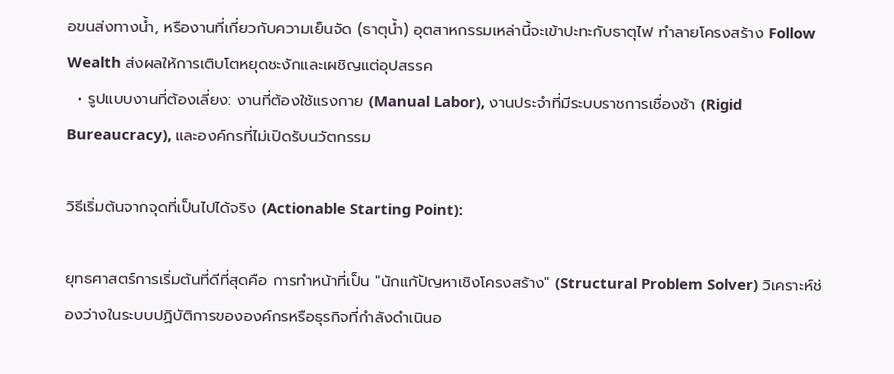อขนส่งทางน้ำ, หรืองานที่เกี่ยวกับความเย็นจัด (ธาตุน้ำ) อุตสาหกรรมเหล่านี้จะเข้าปะทะกับธาตุไฟ ทำลายโครงสร้าง Follow Wealth ส่งผลให้การเติบโตหยุดชะงักและเผชิญแต่อุปสรรค
  • รูปแบบงานที่ต้องเลี่ยง: งานที่ต้องใช้แรงกาย (Manual Labor), งานประจำที่มีระบบราชการเชื่องช้า (Rigid Bureaucracy), และองค์กรที่ไม่เปิดรับนวัตกรรม

วิธีเริ่มต้นจากจุดที่เป็นไปได้จริง (Actionable Starting Point):

ยุทธศาสตร์การเริ่มต้นที่ดีที่สุดคือ การทำหน้าที่เป็น "นักแก้ปัญหาเชิงโครงสร้าง" (Structural Problem Solver) วิเคราะห์ช่องว่างในระบบปฏิบัติการขององค์กรหรือธุรกิจที่กำลังดำเนินอ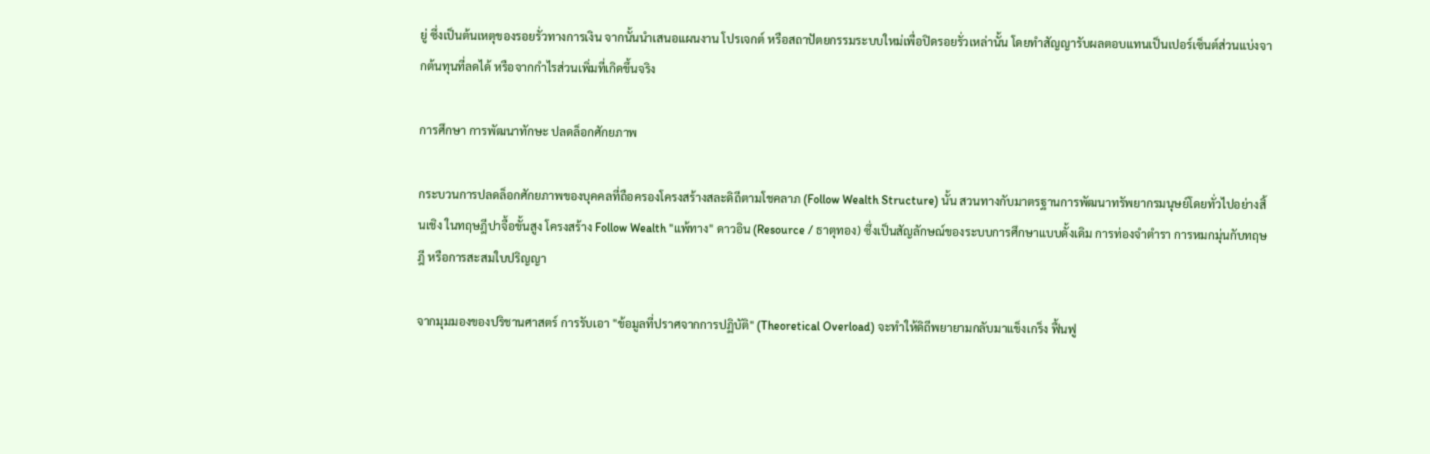ยู่ ซึ่งเป็นต้นเหตุของรอยรั่วทางการเงิน จากนั้นนำเสนอแผนงาน โปรเจกต์ หรือสถาปัตยกรรมระบบใหม่เพื่อปิดรอยรั่วเหล่านั้น โดยทำสัญญารับผลตอบแทนเป็นเปอร์เซ็นต์ส่วนแบ่งจากต้นทุนที่ลดได้ หรือจากกำไรส่วนเพิ่มที่เกิดขึ้นจริง

การศึกษา การพัฒนาทักษะ ปลดล็อกศักยภาพ

กระบวนการปลดล็อกศักยภาพของบุคคลที่ถือครองโครงสร้างสละดิถีตามโชคลาภ (Follow Wealth Structure) นั้น สวนทางกับมาตรฐานการพัฒนาทรัพยากรมนุษย์โดยทั่วไปอย่างสิ้นเชิง ในทฤษฎีปาจื้อขั้นสูง โครงสร้าง Follow Wealth "แพ้ทาง" ดาวอิน (Resource / ธาตุทอง) ซึ่งเป็นสัญลักษณ์ของระบบการศึกษาแบบดั้งเดิม การท่องจำตำรา การหมกมุ่นกับทฤษฎี หรือการสะสมใบปริญญา

จากมุมมองของปริชานศาสตร์ การรับเอา "ข้อมูลที่ปราศจากการปฏิบัติ" (Theoretical Overload) จะทำให้ดิถีพยายามกลับมาแข็งเกร็ง ฟื้นฟู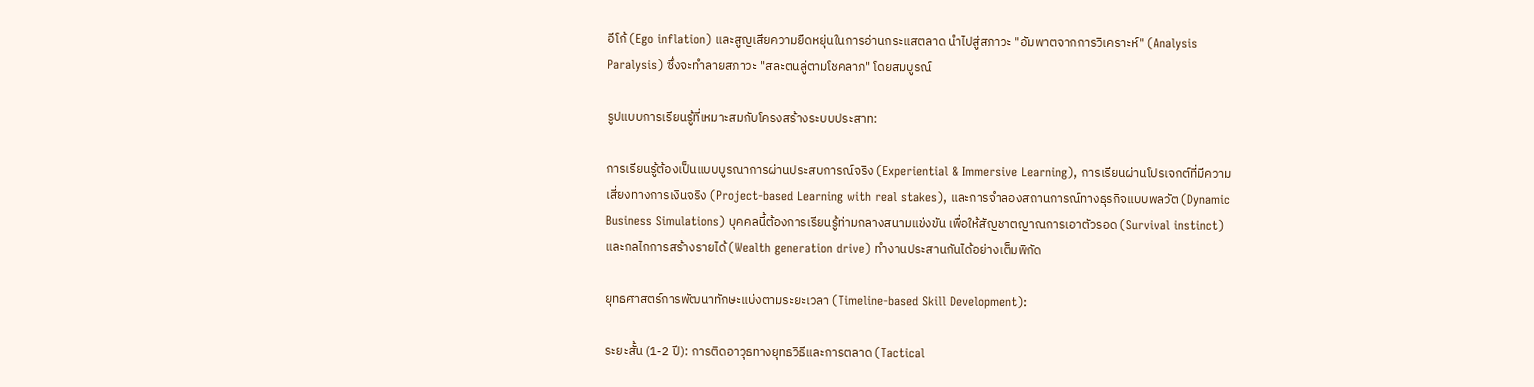อีโก้ (Ego inflation) และสูญเสียความยืดหยุ่นในการอ่านกระแสตลาด นำไปสู่สภาวะ "อัมพาตจากการวิเคราะห์" (Analysis Paralysis) ซึ่งจะทำลายสภาวะ "สละตนลู่ตามโชคลาภ" โดยสมบูรณ์

รูปแบบการเรียนรู้ที่เหมาะสมกับโครงสร้างระบบประสาท:

การเรียนรู้ต้องเป็นแบบบูรณาการผ่านประสบการณ์จริง (Experiential & Immersive Learning), การเรียนผ่านโปรเจกต์ที่มีความเสี่ยงทางการเงินจริง (Project-based Learning with real stakes), และการจำลองสถานการณ์ทางธุรกิจแบบพลวัต (Dynamic Business Simulations) บุคคลนี้ต้องการเรียนรู้ท่ามกลางสนามแข่งขัน เพื่อให้สัญชาตญาณการเอาตัวรอด (Survival instinct) และกลไกการสร้างรายได้ (Wealth generation drive) ทำงานประสานกันได้อย่างเต็มพิกัด

ยุทธศาสตร์การพัฒนาทักษะแบ่งตามระยะเวลา (Timeline-based Skill Development):

ระยะสั้น (1-2 ปี): การติดอาวุธทางยุทธวิธีและการตลาด (Tactical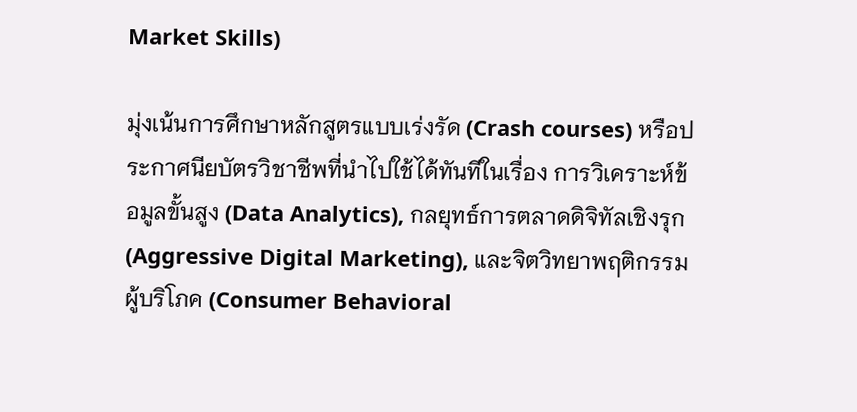Market Skills)

มุ่งเน้นการศึกษาหลักสูตรแบบเร่งรัด (Crash courses) หรือประกาศนียบัตรวิชาชีพที่นำไปใช้ได้ทันทีในเรื่อง การวิเคราะห์ข้อมูลขั้นสูง (Data Analytics), กลยุทธ์การตลาดดิจิทัลเชิงรุก (Aggressive Digital Marketing), และจิตวิทยาพฤติกรรมผู้บริโภค (Consumer Behavioral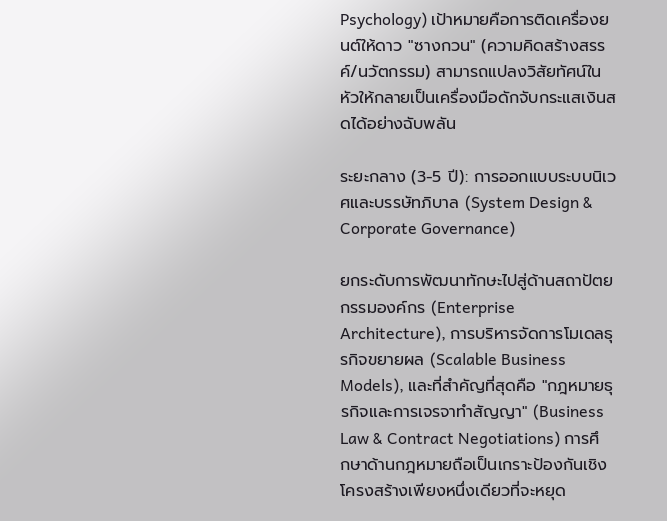Psychology) เป้าหมายคือการติดเครื่องยนต์ให้ดาว "ซางกวน" (ความคิดสร้างสรรค์/นวัตกรรม) สามารถแปลงวิสัยทัศน์ในหัวให้กลายเป็นเครื่องมือดักจับกระแสเงินสดได้อย่างฉับพลัน

ระยะกลาง (3-5 ปี): การออกแบบระบบนิเวศและบรรษัทภิบาล (System Design & Corporate Governance)

ยกระดับการพัฒนาทักษะไปสู่ด้านสถาปัตยกรรมองค์กร (Enterprise Architecture), การบริหารจัดการโมเดลธุรกิจขยายผล (Scalable Business Models), และที่สำคัญที่สุดคือ "กฎหมายธุรกิจและการเจรจาทำสัญญา" (Business Law & Contract Negotiations) การศึกษาด้านกฎหมายถือเป็นเกราะป้องกันเชิงโครงสร้างเพียงหนึ่งเดียวที่จะหยุด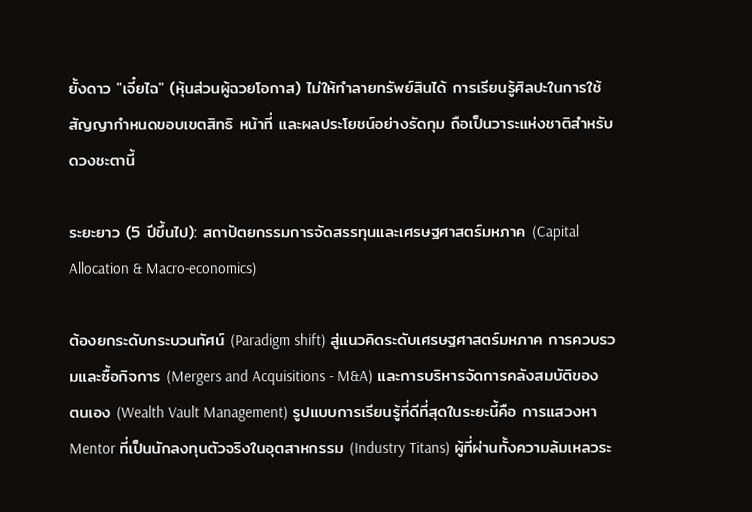ยั้งดาว "เจี๋ยไฉ" (หุ้นส่วนผู้ฉวยโอกาส) ไม่ให้ทำลายทรัพย์สินได้ การเรียนรู้ศิลปะในการใช้สัญญากำหนดขอบเขตสิทธิ หน้าที่ และผลประโยชน์อย่างรัดกุม ถือเป็นวาระแห่งชาติสำหรับดวงชะตานี้

ระยะยาว (5 ปีขึ้นไป): สถาปัตยกรรมการจัดสรรทุนและเศรษฐศาสตร์มหภาค (Capital Allocation & Macro-economics)

ต้องยกระดับกระบวนทัศน์ (Paradigm shift) สู่แนวคิดระดับเศรษฐศาสตร์มหภาค การควบรวมและซื้อกิจการ (Mergers and Acquisitions - M&A) และการบริหารจัดการคลังสมบัติของตนเอง (Wealth Vault Management) รูปแบบการเรียนรู้ที่ดีที่สุดในระยะนี้คือ การแสวงหา Mentor ที่เป็นนักลงทุนตัวจริงในอุตสาหกรรม (Industry Titans) ผู้ที่ผ่านทั้งความล้มเหลวระ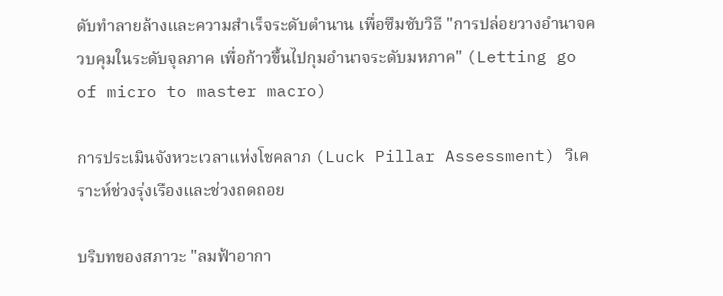ดับทำลายล้างและความสำเร็จระดับตำนาน เพื่อซึมซับวิธี "การปล่อยวางอำนาจควบคุมในระดับจุลภาค เพื่อก้าวขึ้นไปกุมอำนาจระดับมหภาค" (Letting go of micro to master macro)

การประเมินจังหวะเวลาแห่งโชคลาภ (Luck Pillar Assessment) วิเคราะห์ช่วงรุ่งเรืองและช่วงถดถอย

บริบทของสภาวะ "ลมฟ้าอากา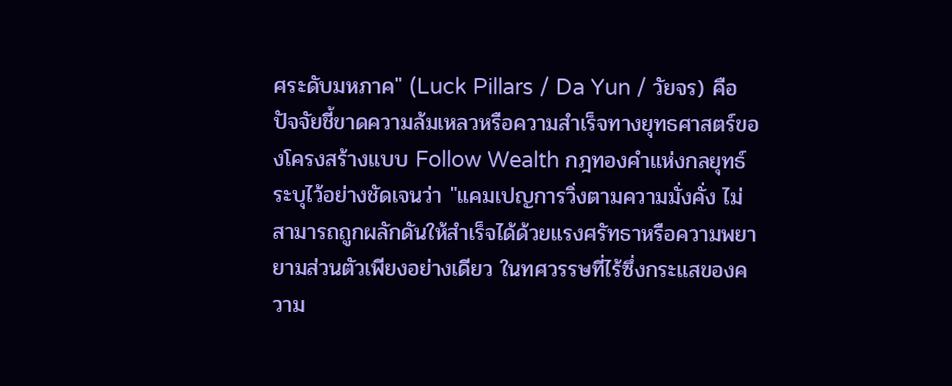ศระดับมหภาค" (Luck Pillars / Da Yun / วัยจร) คือปัจจัยชี้ขาดความล้มเหลวหรือความสำเร็จทางยุทธศาสตร์ของโครงสร้างแบบ Follow Wealth กฎทองคำแห่งกลยุทธ์ระบุไว้อย่างชัดเจนว่า "แคมเปญการวิ่งตามความมั่งคั่ง ไม่สามารถถูกผลักดันให้สำเร็จได้ด้วยแรงศรัทธาหรือความพยายามส่วนตัวเพียงอย่างเดียว ในทศวรรษที่ไร้ซึ่งกระแสของความ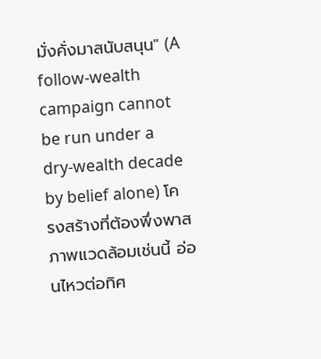มั่งคั่งมาสนับสนุน" (A follow-wealth campaign cannot be run under a dry-wealth decade by belief alone) โครงสร้างที่ต้องพึ่งพาสภาพแวดล้อมเช่นนี้ อ่อนไหวต่อทิศ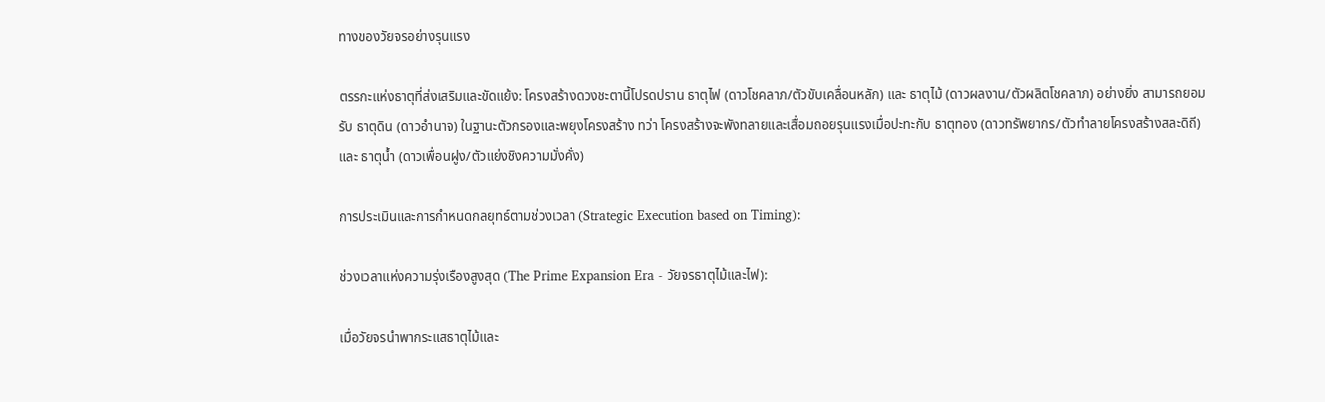ทางของวัยจรอย่างรุนแรง

ตรรกะแห่งธาตุที่ส่งเสริมและขัดแย้ง: โครงสร้างดวงชะตานี้โปรดปราน ธาตุไฟ (ดาวโชคลาภ/ตัวขับเคลื่อนหลัก) และ ธาตุไม้ (ดาวผลงาน/ตัวผลิตโชคลาภ) อย่างยิ่ง สามารถยอมรับ ธาตุดิน (ดาวอำนาจ) ในฐานะตัวกรองและพยุงโครงสร้าง ทว่า โครงสร้างจะพังทลายและเสื่อมถอยรุนแรงเมื่อปะทะกับ ธาตุทอง (ดาวทรัพยากร/ตัวทำลายโครงสร้างสละดิถี) และ ธาตุน้ำ (ดาวเพื่อนฝูง/ตัวแย่งชิงความมั่งคั่ง)

การประเมินและการกำหนดกลยุทธ์ตามช่วงเวลา (Strategic Execution based on Timing):

ช่วงเวลาแห่งความรุ่งเรืองสูงสุด (The Prime Expansion Era - วัยจรธาตุไม้และไฟ):

เมื่อวัยจรนำพากระแสธาตุไม้และ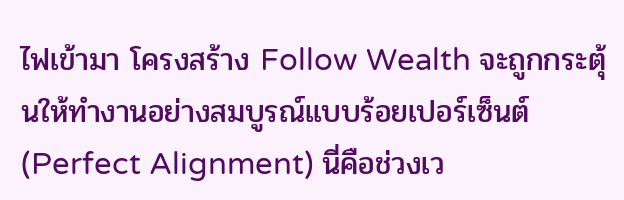ไฟเข้ามา โครงสร้าง Follow Wealth จะถูกกระตุ้นให้ทำงานอย่างสมบูรณ์แบบร้อยเปอร์เซ็นต์ (Perfect Alignment) นี่คือช่วงเว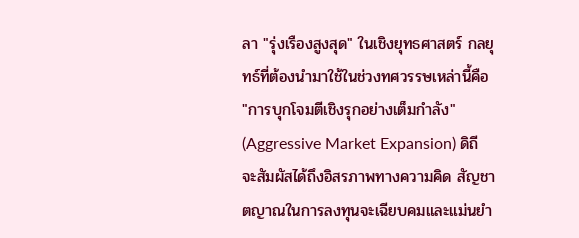ลา "รุ่งเรืองสูงสุด" ในเชิงยุทธศาสตร์ กลยุทธ์ที่ต้องนำมาใช้ในช่วงทศวรรษเหล่านี้คือ "การบุกโจมตีเชิงรุกอย่างเต็มกำลัง" (Aggressive Market Expansion) ดิถีจะสัมผัสได้ถึงอิสรภาพทางความคิด สัญชาตญาณในการลงทุนจะเฉียบคมและแม่นยำ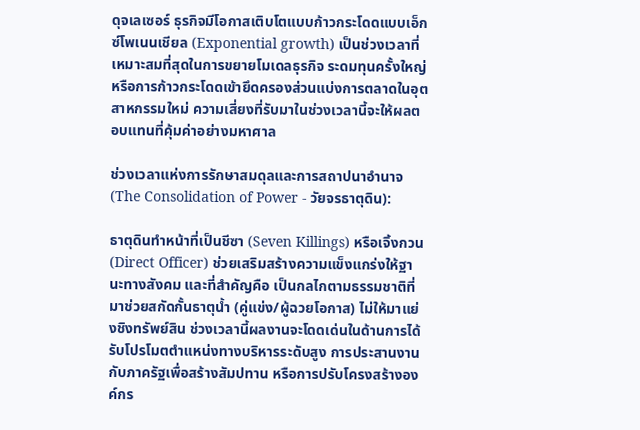ดุจเลเซอร์ ธุรกิจมีโอกาสเติบโตแบบก้าวกระโดดแบบเอ็กซ์โพเนนเชียล (Exponential growth) เป็นช่วงเวลาที่เหมาะสมที่สุดในการขยายโมเดลธุรกิจ ระดมทุนครั้งใหญ่ หรือการก้าวกระโดดเข้ายึดครองส่วนแบ่งการตลาดในอุตสาหกรรมใหม่ ความเสี่ยงที่รับมาในช่วงเวลานี้จะให้ผลตอบแทนที่คุ้มค่าอย่างมหาศาล

ช่วงเวลาแห่งการรักษาสมดุลและการสถาปนาอำนาจ (The Consolidation of Power - วัยจรธาตุดิน):

ธาตุดินทำหน้าที่เป็นชีซา (Seven Killings) หรือเจิ้งกวน (Direct Officer) ช่วยเสริมสร้างความแข็งแกร่งให้ฐานะทางสังคม และที่สำคัญคือ เป็นกลไกตามธรรมชาติที่มาช่วยสกัดกั้นธาตุน้ำ (คู่แข่ง/ผู้ฉวยโอกาส) ไม่ให้มาแย่งชิงทรัพย์สิน ช่วงเวลานี้ผลงานจะโดดเด่นในด้านการได้รับโปรโมตตำแหน่งทางบริหารระดับสูง การประสานงานกับภาครัฐเพื่อสร้างสัมปทาน หรือการปรับโครงสร้างองค์กร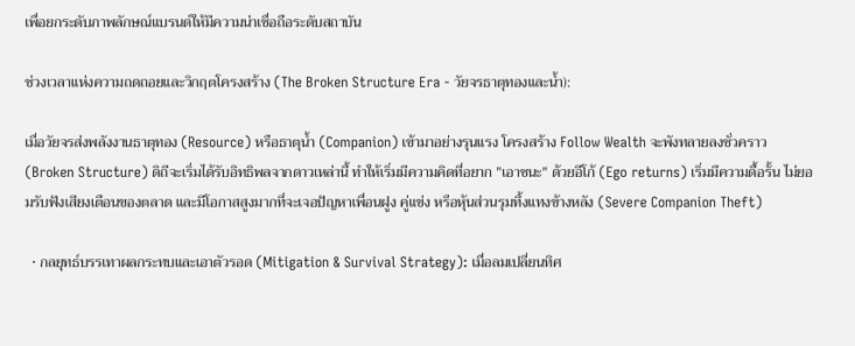เพื่อยกระดับภาพลักษณ์แบรนด์ให้มีความน่าเชื่อถือระดับสถาบัน

ช่วงเวลาแห่งความถดถอยและวิกฤตโครงสร้าง (The Broken Structure Era - วัยจรธาตุทองและน้ำ):

เมื่อวัยจรส่งพลังงานธาตุทอง (Resource) หรือธาตุน้ำ (Companion) เข้ามาอย่างรุนแรง โครงสร้าง Follow Wealth จะพังทลายลงชั่วคราว (Broken Structure) ดิถีจะเริ่มได้รับอิทธิพลจากดาวเหล่านี้ ทำให้เริ่มมีความคิดที่อยาก "เอาชนะ" ด้วยอีโก้ (Ego returns) เริ่มมีความดื้อรั้น ไม่ยอมรับฟังเสียงเตือนของตลาด และมีโอกาสสูงมากที่จะเจอปัญหาเพื่อนฝูง คู่แข่ง หรือหุ้นส่วนรุมทึ้งแทงข้างหลัง (Severe Companion Theft)

  • กลยุทธ์บรรเทาผลกระทบและเอาตัวรอด (Mitigation & Survival Strategy): เมื่อลมเปลี่ยนทิศ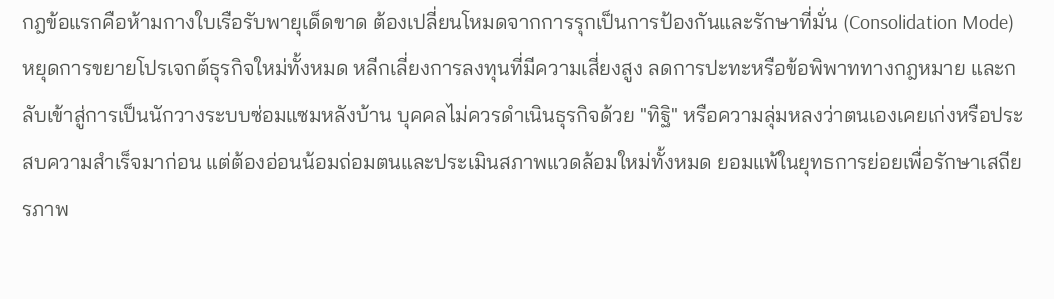กฎข้อแรกคือห้ามกางใบเรือรับพายุเด็ดขาด ต้องเปลี่ยนโหมดจากการรุกเป็นการป้องกันและรักษาที่มั่น (Consolidation Mode) หยุดการขยายโปรเจกต์ธุรกิจใหม่ทั้งหมด หลีกเลี่ยงการลงทุนที่มีความเสี่ยงสูง ลดการปะทะหรือข้อพิพาททางกฎหมาย และกลับเข้าสู่การเป็นนักวางระบบซ่อมแซมหลังบ้าน บุคคลไม่ควรดำเนินธุรกิจด้วย "ทิฐิ" หรือความลุ่มหลงว่าตนเองเคยเก่งหรือประสบความสำเร็จมาก่อน แต่ต้องอ่อนน้อมถ่อมตนและประเมินสภาพแวดล้อมใหม่ทั้งหมด ยอมแพ้ในยุทธการย่อยเพื่อรักษาเสถียรภาพ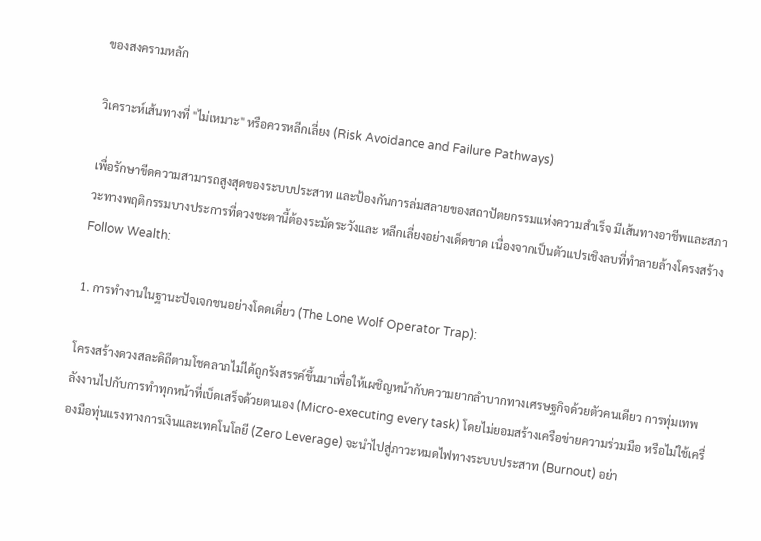ของสงครามหลัก

วิเคราะห์เส้นทางที่ "ไม่เหมาะ" หรือควรหลีกเลี่ยง (Risk Avoidance and Failure Pathways)

เพื่อรักษาขีดความสามารถสูงสุดของระบบประสาท และป้องกันการล่มสลายของสถาปัตยกรรมแห่งความสำเร็จ มีเส้นทางอาชีพและสภาวะทางพฤติกรรมบางประการที่ดวงชะตานี้ต้องระมัดระวังและ หลีกเลี่ยงอย่างเด็ดขาด เนื่องจากเป็นตัวแปรเชิงลบที่ทำลายล้างโครงสร้าง Follow Wealth:

1. การทำงานในฐานะปัจเจกชนอย่างโดดเดี่ยว (The Lone Wolf Operator Trap):

โครงสร้างดวงสละดิถีตามโชคลาภไม่ได้ถูกรังสรรค์ขึ้นมาเพื่อให้เผชิญหน้ากับความยากลำบากทางเศรษฐกิจด้วยตัวคนเดียว การทุ่มเทพลังงานไปกับการทำทุกหน้าที่เบ็ดเสร็จด้วยตนเอง (Micro-executing every task) โดยไม่ยอมสร้างเครือข่ายความร่วมมือ หรือไม่ใช้เครื่องมือทุ่นแรงทางการเงินและเทคโนโลยี (Zero Leverage) จะนำไปสู่ภาวะหมดไฟทางระบบประสาท (Burnout) อย่า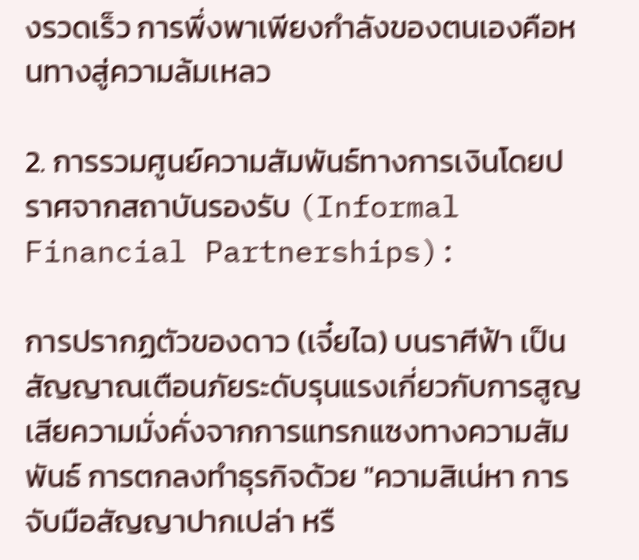งรวดเร็ว การพึ่งพาเพียงกำลังของตนเองคือหนทางสู่ความล้มเหลว

2. การรวมศูนย์ความสัมพันธ์ทางการเงินโดยปราศจากสถาบันรองรับ (Informal Financial Partnerships):

การปรากฏตัวของดาว (เจี๋ยไฉ) บนราศีฟ้า เป็นสัญญาณเตือนภัยระดับรุนแรงเกี่ยวกับการสูญเสียความมั่งคั่งจากการแทรกแซงทางความสัมพันธ์ การตกลงทำธุรกิจด้วย "ความสิเน่หา การจับมือสัญญาปากเปล่า หรื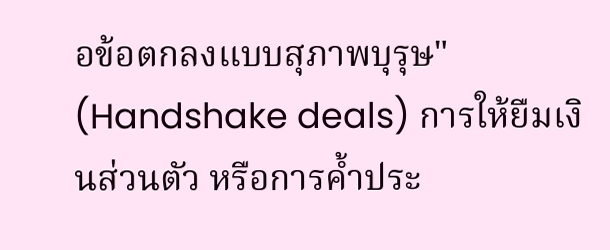อข้อตกลงแบบสุภาพบุรุษ" (Handshake deals) การให้ยืมเงินส่วนตัว หรือการค้ำประ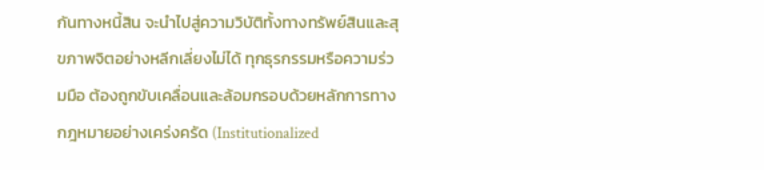กันทางหนี้สิน จะนำไปสู่ความวิบัติทั้งทางทรัพย์สินและสุขภาพจิตอย่างหลีกเลี่ยงไม่ได้ ทุกธุรกรรมหรือความร่วมมือ ต้องถูกขับเคลื่อนและล้อมกรอบด้วยหลักการทางกฎหมายอย่างเคร่งครัด (Institutionalized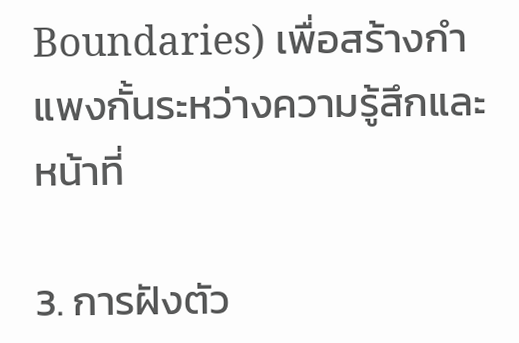Boundaries) เพื่อสร้างกำแพงกั้นระหว่างความรู้สึกและหน้าที่

3. การฝังตัว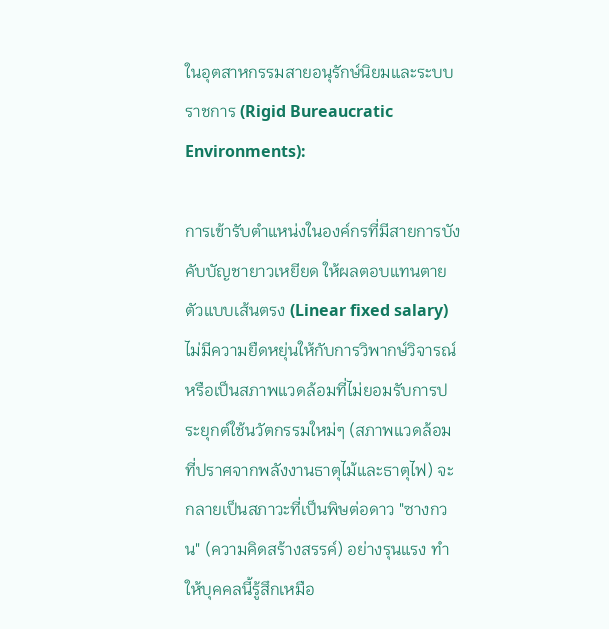ในอุตสาหกรรมสายอนุรักษ์นิยมและระบบราชการ (Rigid Bureaucratic Environments):

การเข้ารับตำแหน่งในองค์กรที่มีสายการบังคับบัญชายาวเหยียด ให้ผลตอบแทนตายตัวแบบเส้นตรง (Linear fixed salary) ไม่มีความยืดหยุ่นให้กับการวิพากษ์วิจารณ์ หรือเป็นสภาพแวดล้อมที่ไม่ยอมรับการประยุกต์ใช้นวัตกรรมใหม่ๆ (สภาพแวดล้อมที่ปราศจากพลังงานธาตุไม้และธาตุไฟ) จะกลายเป็นสภาวะที่เป็นพิษต่อดาว "ซางกวน" (ความคิดสร้างสรรค์) อย่างรุนแรง ทำให้บุคคลนี้รู้สึกเหมือ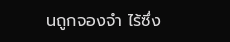นถูกจองจำ ไร้ซึ่ง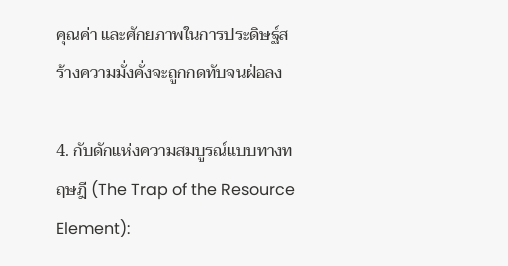คุณค่า และศักยภาพในการประดิษฐ์สร้างความมั่งคั่งจะถูกกดทับจนฝ่อลง

4. กับดักแห่งความสมบูรณ์แบบทางทฤษฎี (The Trap of the Resource Element):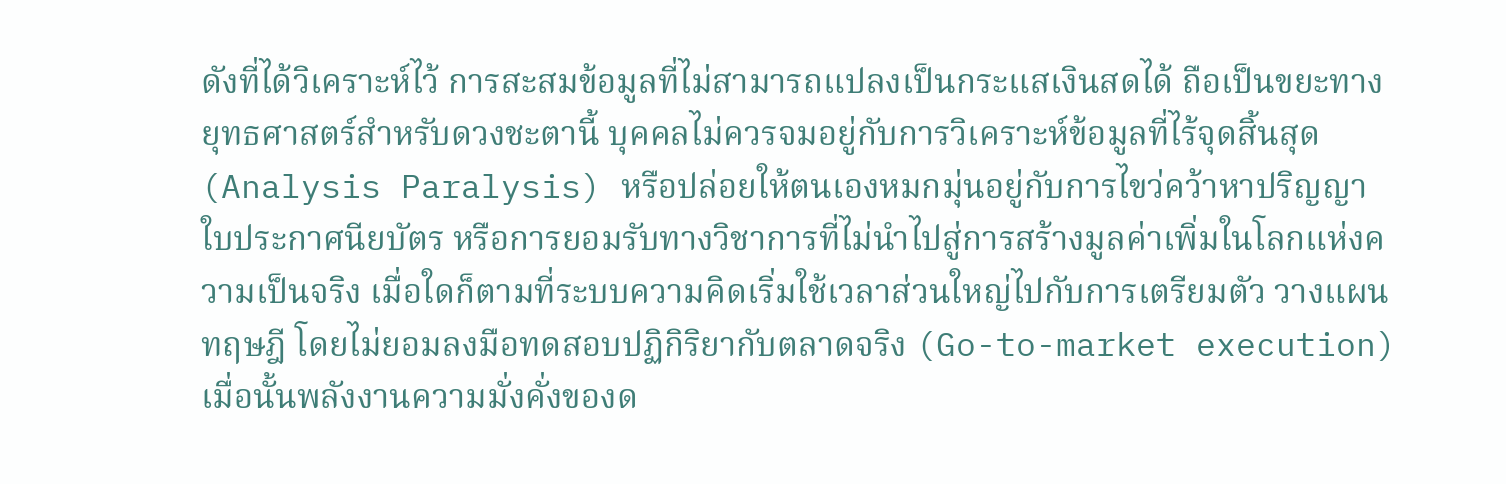ดังที่ได้วิเคราะห์ไว้ การสะสมข้อมูลที่ไม่สามารถแปลงเป็นกระแสเงินสดได้ ถือเป็นขยะทางยุทธศาสตร์สำหรับดวงชะตานี้ บุคคลไม่ควรจมอยู่กับการวิเคราะห์ข้อมูลที่ไร้จุดสิ้นสุด (Analysis Paralysis) หรือปล่อยให้ตนเองหมกมุ่นอยู่กับการไขว่คว้าหาปริญญา ใบประกาศนียบัตร หรือการยอมรับทางวิชาการที่ไม่นำไปสู่การสร้างมูลค่าเพิ่มในโลกแห่งความเป็นจริง เมื่อใดก็ตามที่ระบบความคิดเริ่มใช้เวลาส่วนใหญ่ไปกับการเตรียมตัว วางแผนทฤษฎี โดยไม่ยอมลงมือทดสอบปฏิกิริยากับตลาดจริง (Go-to-market execution) เมื่อนั้นพลังงานความมั่งคั่งของด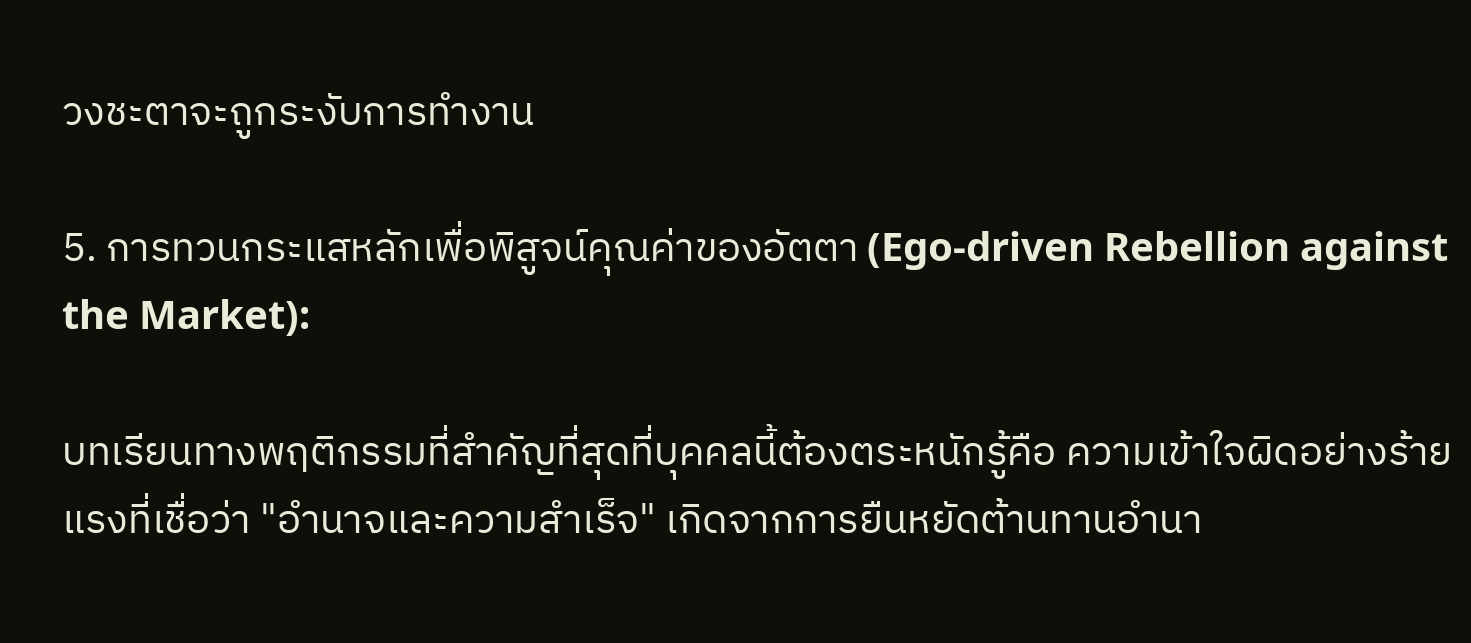วงชะตาจะถูกระงับการทำงาน

5. การทวนกระแสหลักเพื่อพิสูจน์คุณค่าของอัตตา (Ego-driven Rebellion against the Market):

บทเรียนทางพฤติกรรมที่สำคัญที่สุดที่บุคคลนี้ต้องตระหนักรู้คือ ความเข้าใจผิดอย่างร้ายแรงที่เชื่อว่า "อำนาจและความสำเร็จ" เกิดจากการยืนหยัดต้านทานอำนา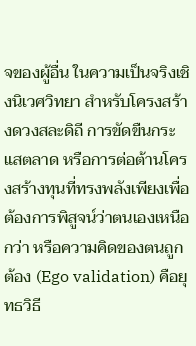จของผู้อื่น ในความเป็นจริงเชิงนิเวศวิทยา สำหรับโครงสร้างดวงสละดิถี การขัดขืนกระแสตลาด หรือการต่อต้านโครงสร้างทุนที่ทรงพลังเพียงเพื่อต้องการพิสูจน์ว่าตนเองเหนือกว่า หรือความคิดของตนถูกต้อง (Ego validation) คือยุทธวิธี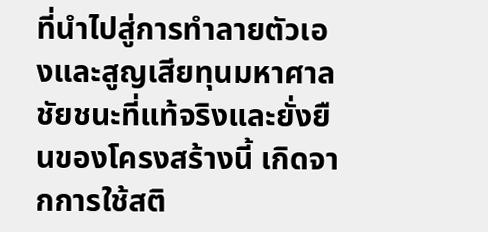ที่นำไปสู่การทำลายตัวเองและสูญเสียทุนมหาศาล ชัยชนะที่แท้จริงและยั่งยืนของโครงสร้างนี้ เกิดจากการใช้สติ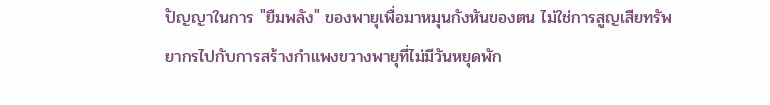ปัญญาในการ "ยืมพลัง" ของพายุเพื่อมาหมุนกังหันของตน ไม่ใช่การสูญเสียทรัพยากรไปกับการสร้างกำแพงขวางพายุที่ไม่มีวันหยุดพัก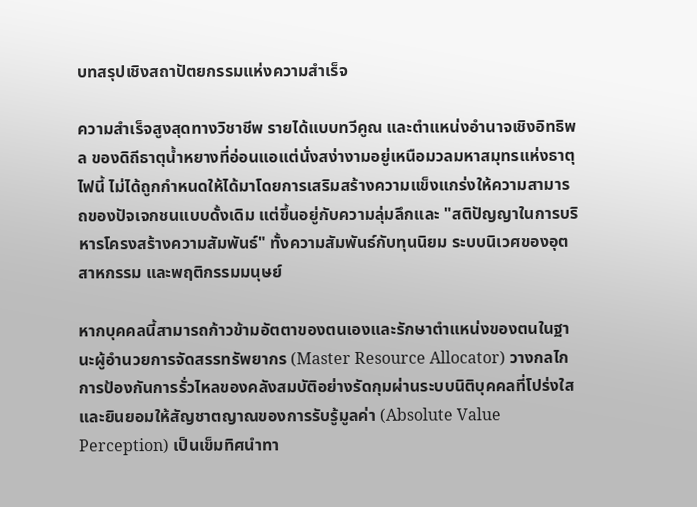บทสรุปเชิงสถาปัตยกรรมแห่งความสำเร็จ

ความสำเร็จสูงสุดทางวิชาชีพ รายได้แบบทวีคูณ และตำแหน่งอำนาจเชิงอิทธิพล ของดิถีธาตุน้ำหยางที่อ่อนแอแต่นั่งสง่างามอยู่เหนือมวลมหาสมุทรแห่งธาตุไฟนี้ ไม่ได้ถูกกำหนดให้ได้มาโดยการเสริมสร้างความแข็งแกร่งให้ความสามารถของปัจเจกชนแบบดั้งเดิม แต่ขึ้นอยู่กับความลุ่มลึกและ "สติปัญญาในการบริหารโครงสร้างความสัมพันธ์" ทั้งความสัมพันธ์กับทุนนิยม ระบบนิเวศของอุตสาหกรรม และพฤติกรรมมนุษย์

หากบุคคลนี้สามารถก้าวข้ามอัตตาของตนเองและรักษาตำแหน่งของตนในฐานะผู้อำนวยการจัดสรรทรัพยากร (Master Resource Allocator) วางกลไกการป้องกันการรั่วไหลของคลังสมบัติอย่างรัดกุมผ่านระบบนิติบุคคลที่โปร่งใส และยินยอมให้สัญชาตญาณของการรับรู้มูลค่า (Absolute Value Perception) เป็นเข็มทิศนำทา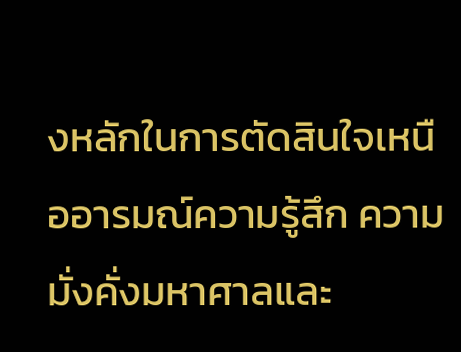งหลักในการตัดสินใจเหนืออารมณ์ความรู้สึก ความมั่งคั่งมหาศาลและ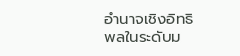อำนาจเชิงอิทธิพลในระดับม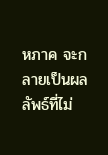หภาค จะกลายเป็นผลลัพธ์ที่ไม่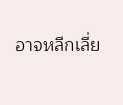อาจหลีกเลี่ย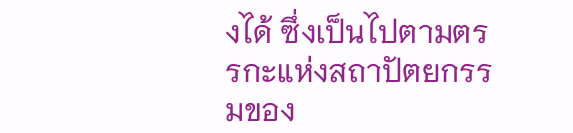งได้ ซึ่งเป็นไปตามตรรกะแห่งสถาปัตยกรรมของ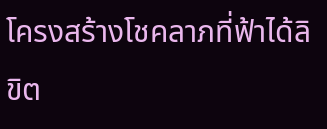โครงสร้างโชคลาภที่ฟ้าได้ลิขิต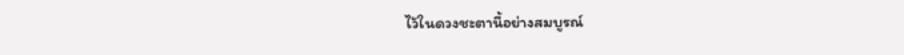ไว้ในดวงชะตานี้อย่างสมบูรณ์